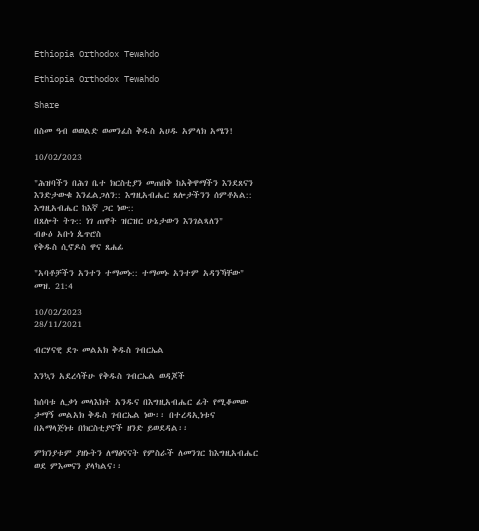Ethiopia Orthodox Tewahdo

Ethiopia Orthodox Tewahdo

Share

በስመ ዓብ ወወልድ ወመንፈስ ቅዱስ አሀዱ አምላክ አሜን!

10/02/2023

"ሕዝባችን በሕገ ቤተ ክርስቲያን መጠበቅ ከአቅዋማችን እንደጸናን እንድታውቁ እንፈልጋለን:: እግዚአብሔር ጸሎታችንን ሰምቶአል:: እግዚአብሔር ከእኛ ጋር ነው::
በጸሎት ትጉ:: ነገ ጠዋት ዝርዝር ሁኔታውን እንገልጻለን"
ብፁዕ አቡነ ጴጥሮስ
የቅዱስ ሲኖዶስ ዋና ጸሐፊ

"አባቶቻችን አንተን ተማመኑ:: ተማመኑ አንተም አዳንኻቸው" መዝ. 21:4

10/02/2023
28/11/2021

ብርሃናዊ ደጉ መልአክ ቅዱስ ገብርኤል

እንኳን አደረሳችሁ የቅዱስ ገብርኤል ወዳጆች

ከሰባቱ ሊቃነ መላእክት አንዱና በእግዚአብሔር ፊት የሚቆመው ታማኝ መልአክ ቅዱስ ገብርኤል ነው፡፡ በተረዳኢነቱና በአማላጅነቱ በክርስቲያኖች ዘንድ ይወደዳል፡፡

ምክንያቱም ያዘኑትን ለማፅናናት የምስራች ለመንገር ከእግዚአብሔር ወደ ምእመናን ያላካልና፡፡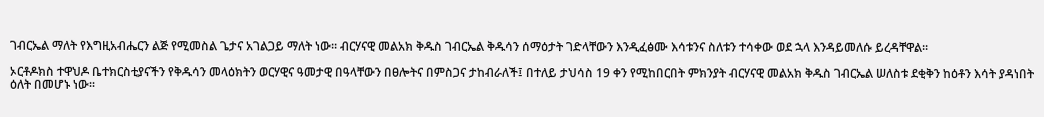ገብርኤል ማለት የእግዚአብሔርን ልጅ የሚመስል ጌታና አገልጋይ ማለት ነው፡፡ ብርሃናዊ መልአክ ቅዱስ ገብርኤል ቅዱሳን ሰማዕታት ገድላቸውን እንዲፈፅሙ እሳቱንና ስለቱን ተሳቀው ወደ ኋላ እንዳይመለሱ ይረዳቸዋል፡፡

ኦርቶዶክስ ተዋህዶ ቤተክርስቲያናችን የቅዱሳን መላዕክትን ወርሃዊና ዓመታዊ በዓላቸውን በፀሎትና በምስጋና ታከብራለች፤ በተለይ ታህሳስ 19 ቀን የሚከበርበት ምክንያት ብርሃናዊ መልአክ ቅዱስ ገብርኤል ሠለስቱ ደቂቅን ከዕቶን እሳት ያዳነበት ዕለት በመሆኑ ነው፡፡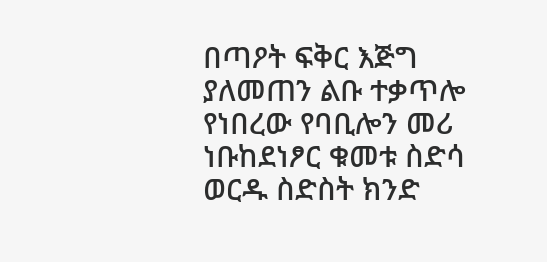በጣዖት ፍቅር እጅግ ያለመጠን ልቡ ተቃጥሎ የነበረው የባቢሎን መሪ ነቡከደነፆር ቁመቱ ስድሳ ወርዱ ስድስት ክንድ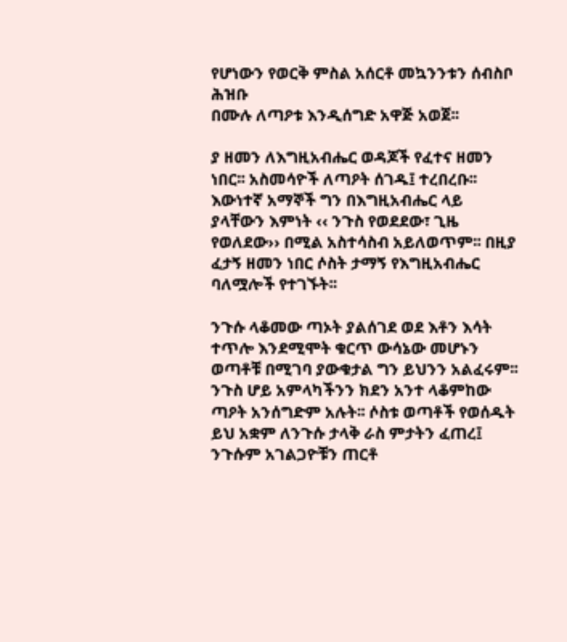የሆነውን የወርቅ ምስል አሰርቶ መኳንንቱን ሰብስቦ ሕዝቡ
በሙሉ ለጣዖቱ እንዲሰግድ አዋጅ አወጀ፡፡

ያ ዘመን ለእግዚአብሔር ወዳጆች የፈተና ዘመን ነበር፡፡ አስመሳዮች ለጣዖት ሰገዱ፤ ተረበረቡ፡፡ እውነተኛ አማኞች ግን በእግዚአብሔር ላይ ያላቸውን እምነት ‹‹ ንጉስ የወደደው፣ ጊዜ
የወለደው›› በሚል አስተሳስብ አይለወጥም፡፡ በዚያ ፈታኝ ዘመን ነበር ሶስት ታማኝ የእግዚአብሔር ባለሟሎች የተገኙት፡፡

ንጉሱ ላቆመው ጣኦት ያልሰገደ ወደ እቶን እሳት ተጥሎ እንደሚሞት ቁርጥ ውሳኔው መሆኑን ወጣቶቹ በሚገባ ያውቁታል ግን ይህንን አልፈሩም፡፡ ንጉስ ሆይ አምላካችንን ክደን አንተ ላቆምከው ጣዖት አንሰግድም አሉት፡፡ ሶስቱ ወጣቶች የወሰዱት ይህ አቋም ለንጉሱ ታላቅ ራስ ምታትን ፈጠረ፤ ንጉሱም አገልጋዮቹን ጠርቶ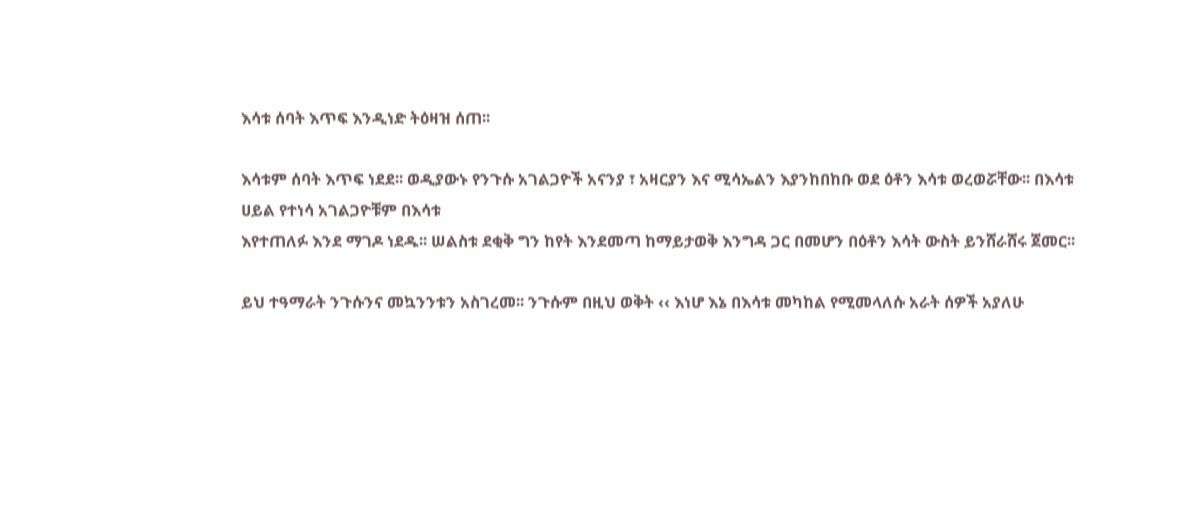እሳቱ ሰባት እጥፍ እንዲነድ ትዕዛዝ ሰጠ፡፡

እሳቱም ሰባት እጥፍ ነደደ፡፡ ወዲያውኑ የንጉሱ አገልጋዮች አናንያ ፣ አዛርያን እና ሚሳኤልን እያንከበከቡ ወደ ዕቶን እሳቱ ወረወሯቸው፡፡ በእሳቱ ሀይል የተነሳ አገልጋዮቹም በእሳቱ
እየተጠለፉ እንደ ማገዶ ነደዱ፡፡ ሠልስቱ ደቂቅ ግን ከየት እንደመጣ ከማይታወቅ እንግዳ ጋር በመሆን በዕቶን እሳት ውስት ይንሸራሸሩ ጀመር፡፡

ይህ ተዓማራት ንጉሱንና መኳንንቱን አስገረመ፡፡ ንጉሱም በዚህ ወቅት ‹‹ እነሆ እኔ በእሳቱ መካከል የሚመላለሱ አራት ሰዎች አያለሁ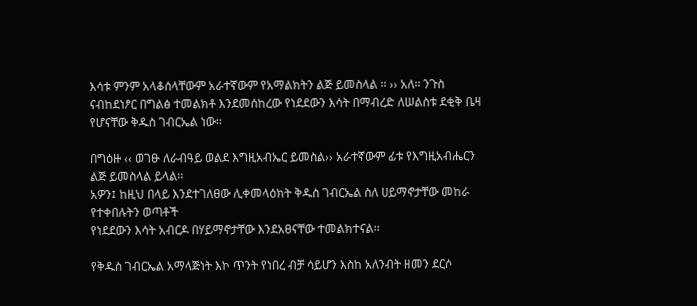እሳቱ ምንም አላቆሰላቸውም አራተኛውም የአማልክትን ልጅ ይመስላል ፡፡ ›› አለ፡፡ ንጉስ ናብከደነፆር በግልፅ ተመልክቶ እንደመሰከረው የነደደውን እሳት በማብረድ ለሠልስቱ ደቂቅ ቤዛ የሆናቸው ቅዱስ ገብርኤል ነው፡፡

በግዕዙ ‹‹ ወገፁ ለራብዓይ ወልደ እግዚአብኤር ይመስል›› አራተኛውም ፊቱ የእግዚአብሔርን ልጅ ይመስላል ይላል፡፡
አዎን፤ ከዚህ በላይ እንደተገለፀው ሊቀመላዕክት ቅዱስ ገብርኤል ስለ ሀይማኖታቸው መከራ የተቀበሉትን ወጣቶች
የነደደውን እሳት አብርዶ በሃይማኖታቸው እንደአፀናቸው ተመልክተናል፡፡

የቅዱስ ገብርኤል አማላጅነት እኮ ጥንት የነበረ ብቻ ሳይሆን እስከ አለንብት ዘመን ደርሶ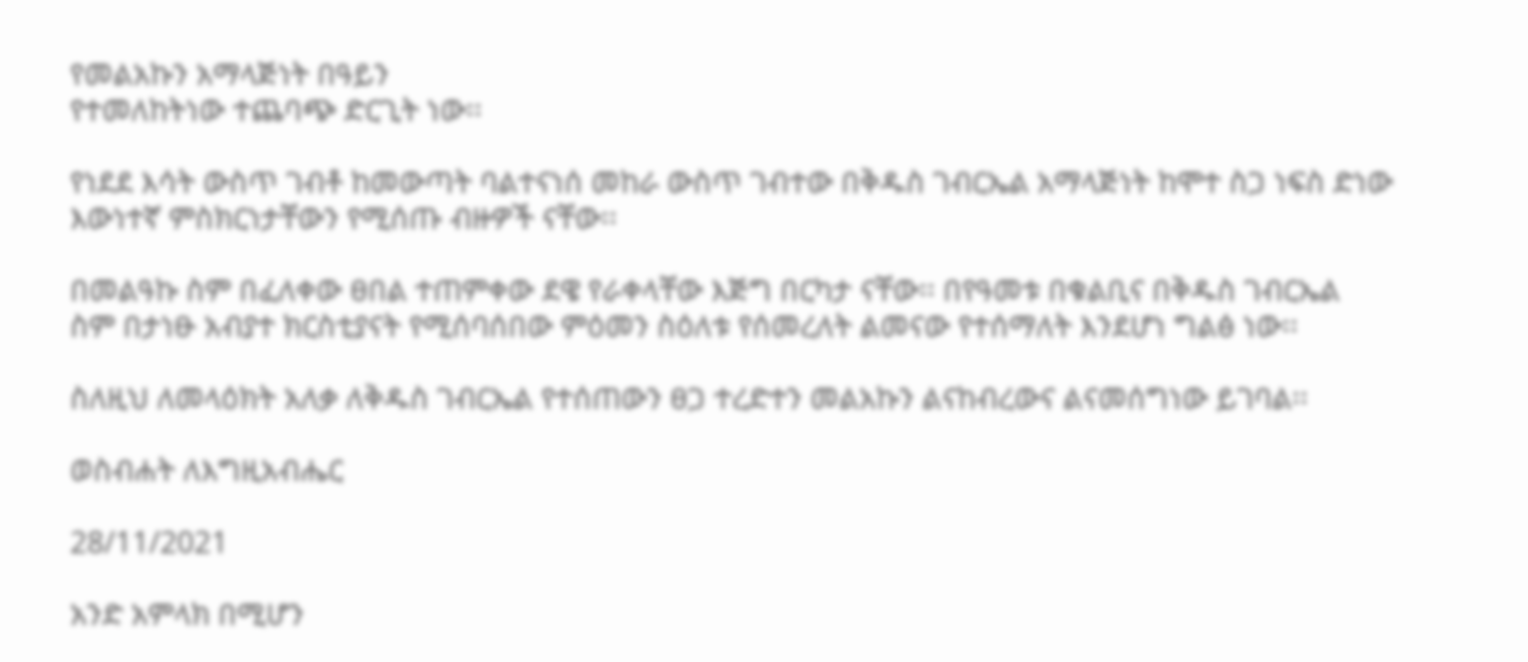የመልአኩን አማላጅነት በዓይን
የተመለከትነው ተጨባጭ ድርጊት ነው፡፡

የነደደ እሳት ውስጥ ገብቶ ከመውጣት ባልተናነሰ መከራ ውስጥ ገብተው በቅዱስ ገብርኤል አማላጅነት ከሞተ ስጋ ነፍስ ድነው እውነተኛ ምስክርነታቸውን የሚሰጡ ብዙዎች ናቸው፡፡

በመልዓኩ ስም በፈለቀው ፀበል ተጠምቀው ደዌ የራቀላቸው እጅግ በርካታ ናቸው፡፡ በየዓመቱ በቁልቢና በቅዱስ ገብርኤል
ስም በታነፁ አብያተ ክርስቲያናት የሚሰባሰበው ምዕመን ስዕለቱ የሰመረለት ልመናው የተሰማለት እንደሆነ ግልፅ ነው፡፡

ስለዚህ ለመላዕክት አለቃ ለቅዱስ ገብርኤል የተሰጠውን ፀጋ ተረድተን መልአኩን ልናከብረውና ልናመሰግነው ይገባል፡፡

ወስብሐት ለእግዚአብሔር

28/11/2021

አንድ አምላክ በሚሆን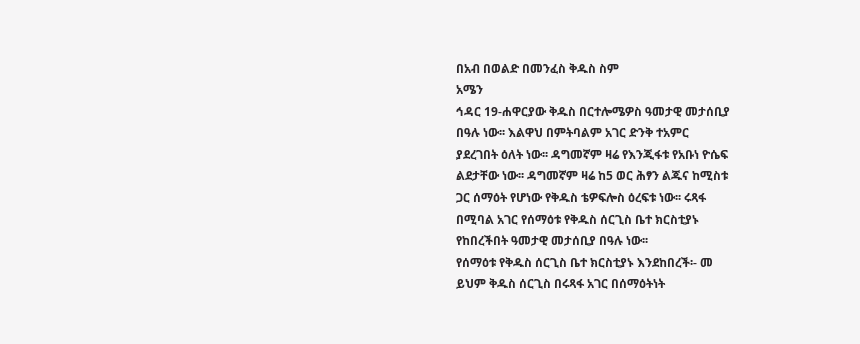በአብ በወልድ በመንፈስ ቅዱስ ስም
አሜን
ኅዳር 19-ሐዋርያው ቅዱስ በርተሎሜዎስ ዓመታዊ መታሰቢያ
በዓሉ ነው፡፡ እልዋህ በምትባልም አገር ድንቅ ተአምር
ያደረገበት ዕለት ነው፡፡ ዳግመኛም ዛሬ የእንጂፋቱ የአቡነ ዮሴፍ
ልደታቸው ነው፡፡ ዳግመኛም ዛሬ ከ5 ወር ሕፃን ልጁና ከሚስቱ
ጋር ሰማዕት የሆነው የቅዱስ ቴዎፍሎስ ዕረፍቱ ነው፡፡ ሩጻፋ
በሚባል አገር የሰማዕቱ የቅዱስ ሰርጊስ ቤተ ክርስቲያኑ
የከበረችበት ዓመታዊ መታሰቢያ በዓሉ ነው፡፡
የሰማዕቱ የቅዱስ ሰርጊስ ቤተ ክርስቲያኑ እንደከበረች፡- መ
ይህም ቅዱስ ሰርጊስ በሩጻፋ አገር በሰማዕትነት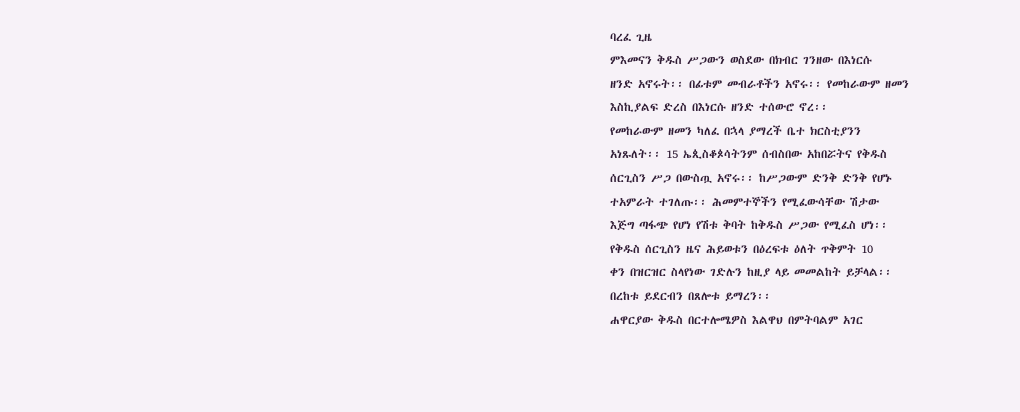ባረፈ ጊዜ
ምእመናን ቅዱስ ሥጋውን ወስደው በክብር ገንዘው በእነርሱ
ዘንድ አኖሩት፡፡ በፊቱም መብራቶችን አኖሩ፡፡ የመከራውም ዘመን
እስኪያልፍ ድረስ በእነርሱ ዘንድ ተሰውሮ ኖረ፡፡
የመከራውም ዘመን ካለፈ በኋላ ያማረች ቤተ ክርስቲያንን
አነጹለት፡፡ 15 ኤጲስቆጶሳትንም ሰብስበው አከበሯትና የቅዱስ
ሰርጊስን ሥጋ በውስጧ አኖሩ፡፡ ከሥጋውም ድንቅ ድንቅ የሆኑ
ተአምራት ተገለጡ፡፡ ሕመምተኞችን የሚፈውሳቸው ሽታው
እጅግ ጣፋጭ የሆነ የሽቱ ቅባት ከቅዱስ ሥጋው የሚፈስ ሆነ፡፡
የቅዱስ ሰርጊስን ዜና ሕይወቱን በዕረፍቱ ዕለት ጥቅምት 10
ቀን በዝርዝር ስላየነው ገድሉን ከዚያ ላይ መመልከት ይቻላል፡፡
በረከቱ ይደርብን በጸሎቱ ይማረን፡፡
ሐዋርያው ቅዱስ በርተሎሜዎስ እልዋህ በምትባልም አገር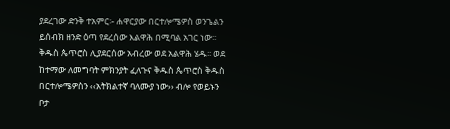ያደረገው ድንቅ ተአምር፡- ሐዋርያው በርተሎሜዎስ ወንጌልን
ይሰብክ ዘንድ ዕጣ የደረሰው እልዋሕ በሚባል አገር ነው፡፡
ቅዱስ ጴጥሮስ ሊያደርሰው አብረው ወደ አልዋሕ ሄዱ፡፡ ወደ
ከተማው ለመግባት ምክንያት ፈለጉና ቅዱስ ጴጥሮስ ቅዱስ
በርተሎሜዎስን ‹‹አትክልተኛ ባለሙያ ነው›› ብሎ የወይኑን ቦታ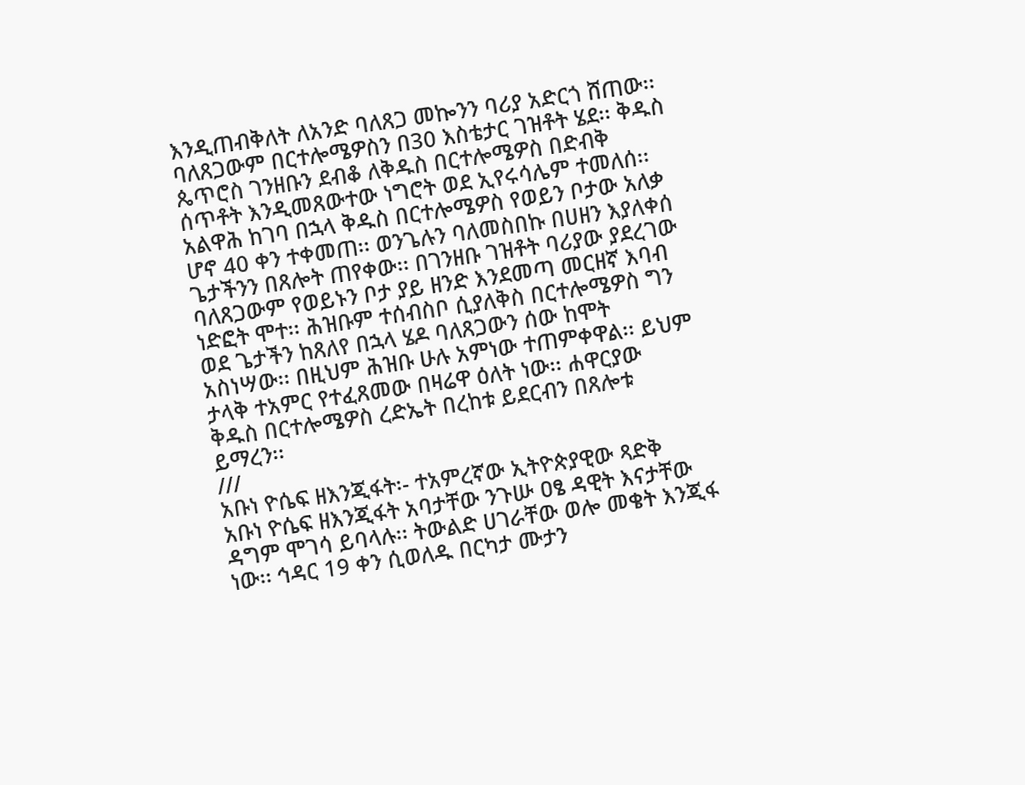እንዲጠብቅለት ለአንድ ባለጸጋ መኰንን ባሪያ አድርጎ ሸጠው፡፡
ባለጸጋውም በርተሎሜዎስን በ30 እስቴታር ገዝቶት ሄደ፡፡ ቅዱስ
ጴጥሮስ ገንዘቡን ደብቆ ለቅዱስ በርተሎሜዎስ በድብቅ
ሰጥቶት እንዲመጸውተው ነግሮት ወደ ኢየሩሳሌም ተመለሰ፡፡
አልዋሕ ከገባ በኋላ ቅዱስ በርተሎሜዎስ የወይን ቦታው አለቃ
ሆኖ 40 ቀን ተቀመጠ፡፡ ወንጌሉን ባለመስበኩ በሀዘን እያለቀሰ
ጌታችንን በጸሎት ጠየቀው፡፡ በገንዘቡ ገዝቶት ባሪያው ያደረገው
ባለጸጋውም የወይኑን ቦታ ያይ ዘንድ እንደመጣ መርዘኛ እባብ
ነድፎት ሞተ፡፡ ሕዝቡም ተሰብስቦ ሲያለቅስ በርተሎሜዎስ ግን
ወደ ጌታችን ከጸለየ በኋላ ሄዶ ባለጸጋውን ሰው ከሞት
አስነሣው፡፡ በዚህም ሕዝቡ ሁሉ አምነው ተጠምቀዋል፡፡ ይህም
ታላቅ ተአምር የተፈጸመው በዛሬዋ ዕለት ነው፡፡ ሐዋርያው
ቅዱስ በርተሎሜዎስ ረድኤት በረከቱ ይደርብን በጸሎቱ
ይማረን፡፡
///
አቡነ ዮሴፍ ዘእንጂፋት፡- ተአምረኛው ኢትዮጵያዊው ጻድቅ
አቡነ ዮሴፍ ዘእንጂፋት አባታቸው ንጉሡ ዐፄ ዳዊት እናታቸው
ዳግም ሞገሳ ይባላሉ፡፡ ትውልድ ሀገራቸው ወሎ መቄት እንጂፋ
ነው፡፡ ኅዳር 19 ቀን ሲወለዱ በርካታ ሙታን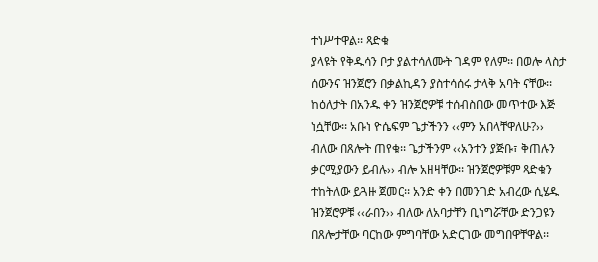ተነሥተዋል፡፡ ጻድቁ
ያላዩት የቅዱሳን ቦታ ያልተሳለሙት ገዳም የለም፡፡ በወሎ ላስታ
ሰውንና ዝንጀሮን በቃልኪዳን ያስተሳሰሩ ታላቅ አባት ናቸው፡፡
ከዕለታት በአንዱ ቀን ዝንጀሮዎቹ ተሰብስበው መጥተው እጅ
ነሷቸው፡፡ አቡነ ዮሴፍም ጌታችንን ‹‹ምን አበላቸዋለሁ?››
ብለው በጸሎት ጠየቁ፡፡ ጌታችንም ‹‹አንተን ያጅቡ፣ ቅጠሉን
ቃርሚያውን ይብሉ›› ብሎ አዘዛቸው፡፡ ዝንጀሮዎቹም ጻድቁን
ተከትለው ይጓዙ ጀመር፡፡ አንድ ቀን በመንገድ አብረው ሲሄዱ
ዝንጀሮዎቹ ‹‹ራበን›› ብለው ለአባታቸን ቢነግሯቸው ድንጋዩን
በጸሎታቸው ባርከው ምግባቸው አድርገው መግበዋቸዋል፡፡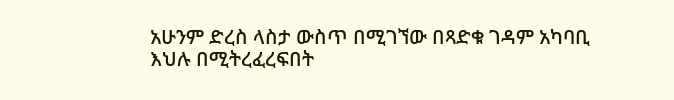አሁንም ድረስ ላስታ ውስጥ በሚገኘው በጻድቁ ገዳም አካባቢ
እህሉ በሚትረፈረፍበት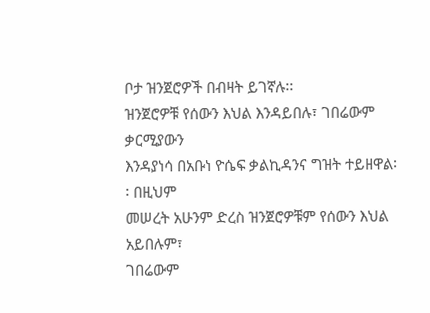ቦታ ዝንጀሮዎች በብዛት ይገኛሉ፡፡
ዝንጀሮዎቹ የሰውን እህል እንዳይበሉ፣ ገበሬውም ቃርሚያውን
እንዳያነሳ በአቡነ ዮሴፍ ቃልኪዳንና ግዝት ተይዘዋል፡፡ በዚህም
መሠረት አሁንም ድረስ ዝንጀሮዎቹም የሰውን እህል አይበሉም፣
ገበሬውም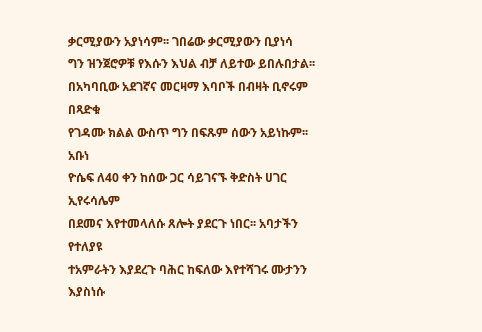ቃርሚያውን አያነሳም፡፡ ገበሬው ቃርሚያውን ቢያነሳ
ግን ዝንጀሮዎቹ የእሱን እህል ብቻ ለይተው ይበሉበታል፡፡
በአካባቢው አደገኛና መርዛማ እባቦች በብዛት ቢኖሩም በጻድቁ
የገዳሙ ክልል ውስጥ ግን በፍጹም ሰውን አይነኩም፡፡ አቡነ
ዮሴፍ ለ40 ቀን ከሰው ጋር ሳይገናኙ ቅድስት ሀገር ኢየሩሳሌም
በደመና እየተመላለሱ ጸሎት ያደርጉ ነበር፡፡ አባታችን የተለያዩ
ተአምራትን እያደረጉ ባሕር ከፍለው እየተሻገሩ ሙታንን እያስነሱ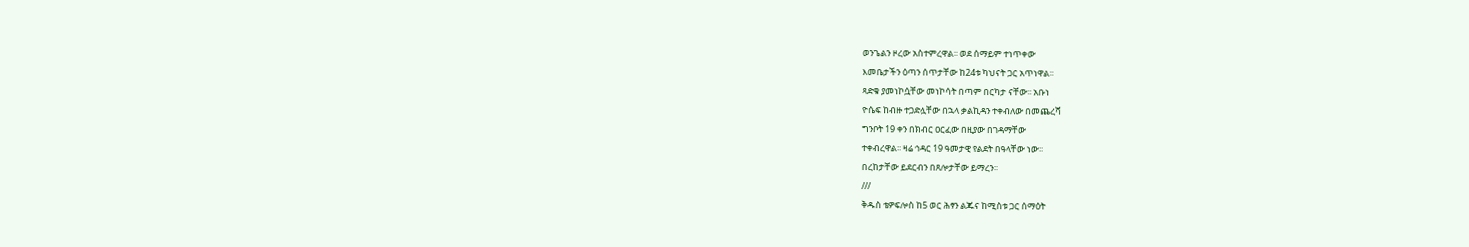ወንጌልን ዞረው አስተምረዋል፡፡ ወደ ሰማይም ተነጥቀው
እመቤታችን ዕጣን ሰጥታቸው ከ24ቱ ካህናት ጋር አጥነዋል፡፡
ጻድቁ ያመነኮሷቸው መነኮሳት በጣም በርካታ ናቸው፡፡ አቡነ
ዮሴፍ ከብዙ ተጋድሏቸው በኋላ ቃልኪዳን ተቀብለው በመጨረሻ
ግንቦት 19 ቀን በክብር ዐርፈው በዚያው በገዳማቸው
ተቀብረዋል፡፡ ዛሬ ኅዳር 19 ዓመታዊ የልደት በዓላቸው ነው፡፡
በረከታቸው ይደርብን በጸሎታቸው ይማረን፡፡
///
ቅዱስ ቴዎፍሎስ ከ5 ወር ሕፃን ልጁና ከሚስቱ ጋር ሰማዕት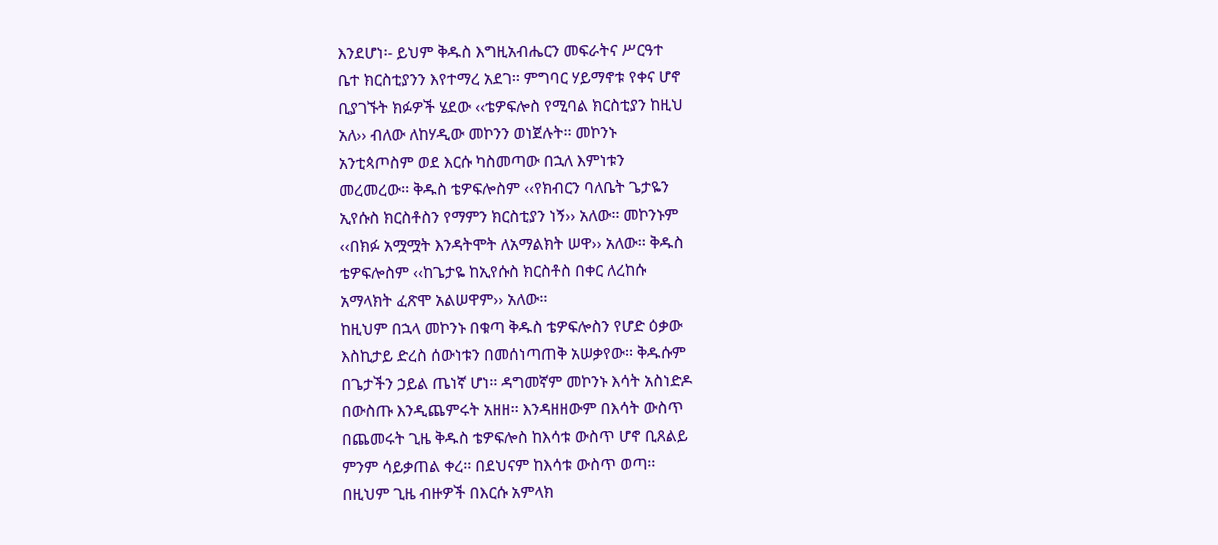እንደሆነ፡- ይህም ቅዱስ እግዚአብሔርን መፍራትና ሥርዓተ
ቤተ ክርስቲያንን እየተማረ አደገ፡፡ ምግባር ሃይማኖቱ የቀና ሆኖ
ቢያገኙት ክፉዎች ሄደው ‹‹ቴዎፍሎስ የሚባል ክርስቲያን ከዚህ
አለ›› ብለው ለከሃዲው መኮንን ወነጀሉት፡፡ መኮንኑ
አንቲጳጦስም ወደ እርሱ ካስመጣው በኋለ እምነቱን
መረመረው፡፡ ቅዱስ ቴዎፍሎስም ‹‹የክብርን ባለቤት ጌታዬን
ኢየሱስ ክርስቶስን የማምን ክርስቲያን ነኝ›› አለው፡፡ መኮንኑም
‹‹በክፉ አሟሟት እንዳትሞት ለአማልክት ሠዋ›› አለው፡፡ ቅዱስ
ቴዎፍሎስም ‹‹ከጌታዬ ከኢየሱስ ክርስቶስ በቀር ለረከሱ
አማላክት ፈጽሞ አልሠዋም›› አለው፡፡
ከዚህም በኋላ መኮንኑ በቁጣ ቅዱስ ቴዎፍሎስን የሆድ ዕቃው
እስኪታይ ድረስ ሰውነቱን በመሰነጣጠቅ አሠቃየው፡፡ ቅዱሱም
በጌታችን ኃይል ጤነኛ ሆነ፡፡ ዳግመኛም መኮንኑ እሳት አስነድዶ
በውስጡ እንዲጨምሩት አዘዘ፡፡ እንዳዘዘውም በእሳት ውስጥ
በጨመሩት ጊዜ ቅዱስ ቴዎፍሎስ ከእሳቱ ውስጥ ሆኖ ቢጸልይ
ምንም ሳይቃጠል ቀረ፡፡ በደህናም ከእሳቱ ውስጥ ወጣ፡፡
በዚህም ጊዜ ብዙዎች በእርሱ አምላክ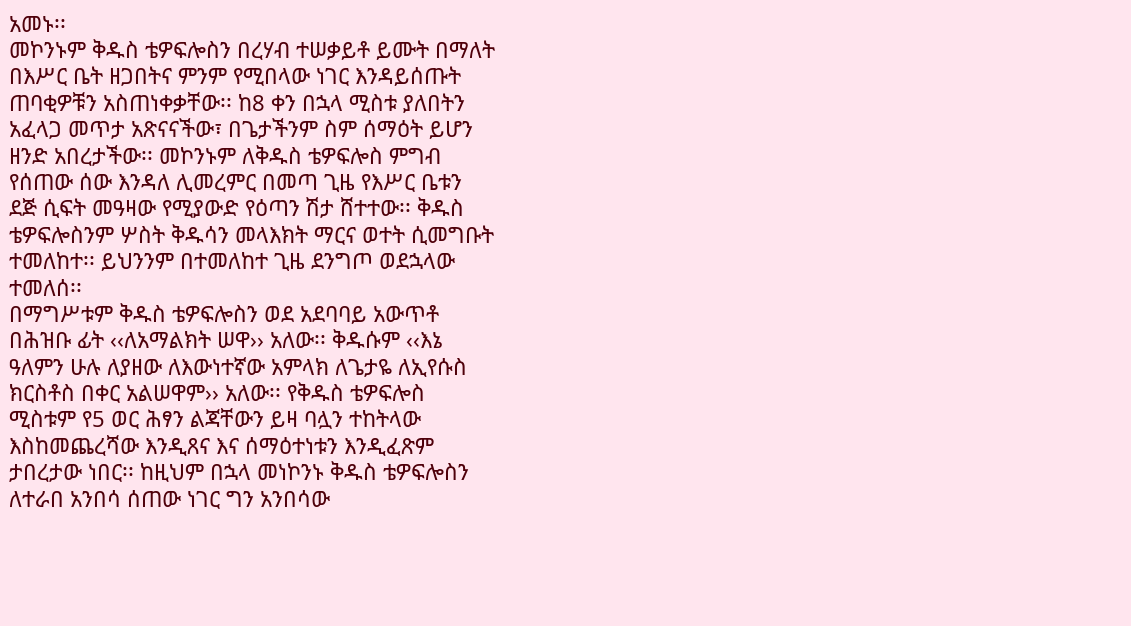አመኑ፡፡
መኮንኑም ቅዱስ ቴዎፍሎስን በረሃብ ተሠቃይቶ ይሙት በማለት
በእሥር ቤት ዘጋበትና ምንም የሚበላው ነገር እንዳይሰጡት
ጠባቂዎቹን አስጠነቀቃቸው፡፡ ከ8 ቀን በኋላ ሚስቱ ያለበትን
አፈላጋ መጥታ አጽናናችው፣ በጌታችንም ስም ሰማዕት ይሆን
ዘንድ አበረታችው፡፡ መኮንኑም ለቅዱስ ቴዎፍሎስ ምግብ
የሰጠው ሰው እንዳለ ሊመረምር በመጣ ጊዜ የእሥር ቤቱን
ደጅ ሲፍት መዓዛው የሚያውድ የዕጣን ሽታ ሸተተው፡፡ ቅዱስ
ቴዎፍሎስንም ሦስት ቅዱሳን መላእክት ማርና ወተት ሲመግቡት
ተመለከተ፡፡ ይህንንም በተመለከተ ጊዜ ደንግጦ ወደኋላው
ተመለሰ፡፡
በማግሥቱም ቅዱስ ቴዎፍሎስን ወደ አደባባይ አውጥቶ
በሕዝቡ ፊት ‹‹ለአማልክት ሠዋ›› አለው፡፡ ቅዱሱም ‹‹እኔ
ዓለምን ሁሉ ለያዘው ለእውነተኛው አምላክ ለጌታዬ ለኢየሱስ
ክርስቶስ በቀር አልሠዋም›› አለው፡፡ የቅዱስ ቴዎፍሎስ
ሚስቱም የ5 ወር ሕፃን ልጃቸውን ይዛ ባሏን ተከትላው
እስከመጨረሻው እንዲጸና እና ሰማዕተነቱን እንዲፈጽም
ታበረታው ነበር፡፡ ከዚህም በኋላ መነኮንኑ ቅዱስ ቴዎፍሎስን
ለተራበ አንበሳ ሰጠው ነገር ግን አንበሳው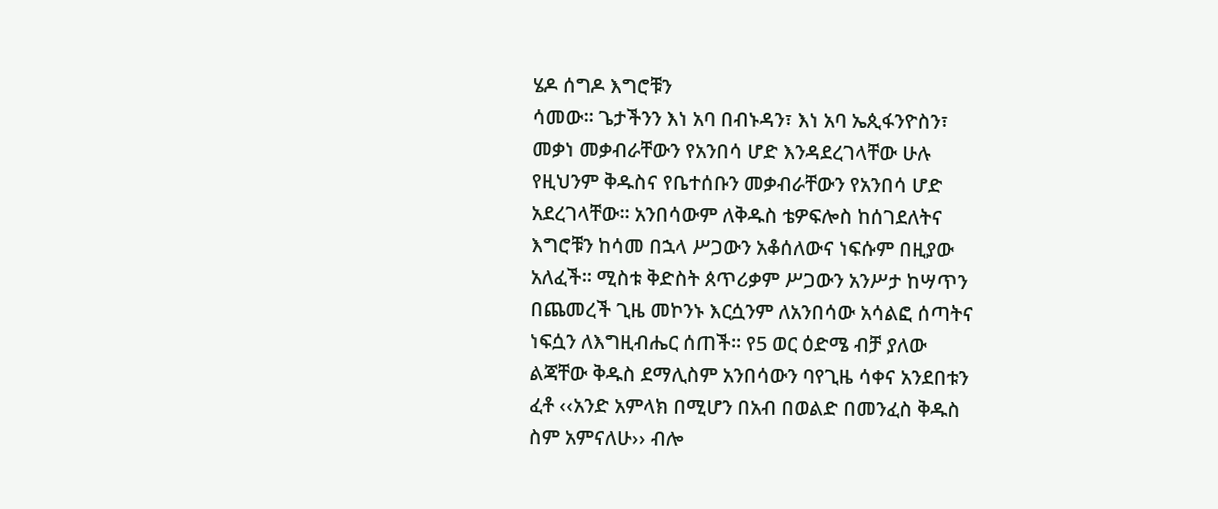ሄዶ ሰግዶ እግሮቹን
ሳመው፡፡ ጌታችንን እነ አባ በብኑዳን፣ እነ አባ ኤጲፋንዮስን፣
መቃነ መቃብራቸውን የአንበሳ ሆድ እንዳደረገላቸው ሁሉ
የዚህንም ቅዱስና የቤተሰቡን መቃብራቸውን የአንበሳ ሆድ
አደረገላቸው፡፡ አንበሳውም ለቅዱስ ቴዎፍሎስ ከሰገደለትና
እግሮቹን ከሳመ በኋላ ሥጋውን አቆሰለውና ነፍሱም በዚያው
አለፈች፡፡ ሚስቱ ቅድስት ጰጥሪቃም ሥጋውን አንሥታ ከሣጥን
በጨመረች ጊዜ መኮንኑ እርሷንም ለአንበሳው አሳልፎ ሰጣትና
ነፍሷን ለእግዚብሔር ሰጠች፡፡ የ5 ወር ዕድሜ ብቻ ያለው
ልጃቸው ቅዱስ ደማሊስም አንበሳውን ባየጊዜ ሳቀና አንደበቱን
ፈቶ ‹‹አንድ አምላክ በሚሆን በአብ በወልድ በመንፈስ ቅዱስ
ስም አምናለሁ›› ብሎ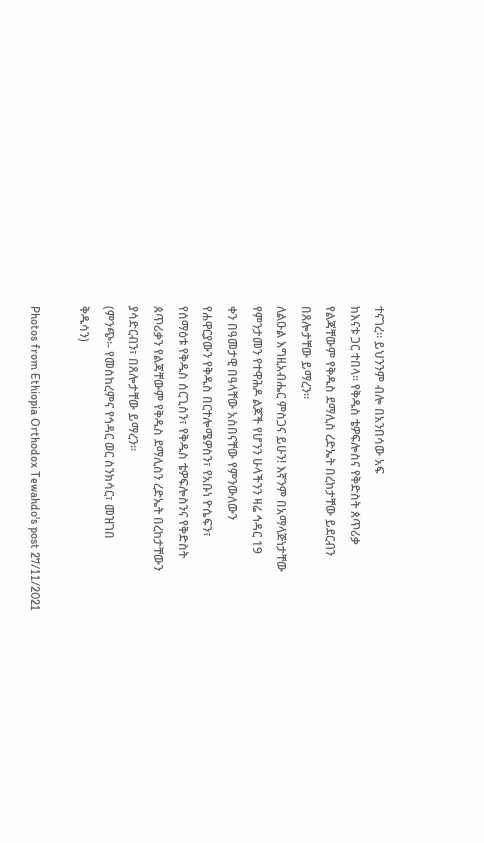ተናገረ፡፡ ይህንንም ብሎ በአንበሳው አፍ
ከእናቱ ጋር ተበላ፡፡ የቅዱስ ቴዎፍሎስና የቅድስት ጰጥሪቃ
የልጃቸውም የቅዱስ ደማሊስ ረድኤት በረከታቸው ይደርብን
በጸሎታቸው ይማረን፡፡
ለልዑል እግዚአብሔር ምስጋና ይሁን! እኛንም በአማላጅነታቸው
የምንታመን የተዋሕዶ ልጆች የሆንን ሁላችንን ዛሬ ኅዳር 19
ቀን በዓመታዊ በዓላቸው አስበናቸው የምንውለውን
የሐዋርያውን የቅዱስ በርተሎሜዎስን፣ የአቡነ ዮሴፍን፣
የሰማዕቱ የቅዱስ ሰርጊስን፣ የቅዱስ ቴዎፍሎስንና የቅድስት
ጰጥሪቃን የልጃቸውም የቅዱስ ደማሊስን ረድኤት በረከታቸውን
ያሳድርብን፣ በጸሎታቸው ይማረን፡፡
(ምንጭ፡- የመስከረምና የኅዳር ወር ስንክሳር፣ መዝገበ
ቅዱሳን)

Photos from Ethiopia Orthodox Tewahdo's post 27/11/2021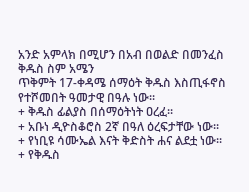አንድ አምላክ በሚሆን በአብ በወልድ በመንፈስ ቅዱስ ስም አሜን
ጥቅምት 17-ቀዳሜ ሰማዕት ቅዱስ እስጢፋኖስ የተሾመበት ዓመታዊ በዓሉ ነው፡፡
+ ቅዱስ ፊልያስ በሰማዕትነት ዐረፈ፡፡
+ አቡነ ዲዮስቆሮስ 2ኛ በዓለ ዕረፍታቸው ነው፡፡
+ የነቢዩ ሳሙኤል እናት ቅድስት ሐና ልደቷ ነው፡፡
+ የቅዱስ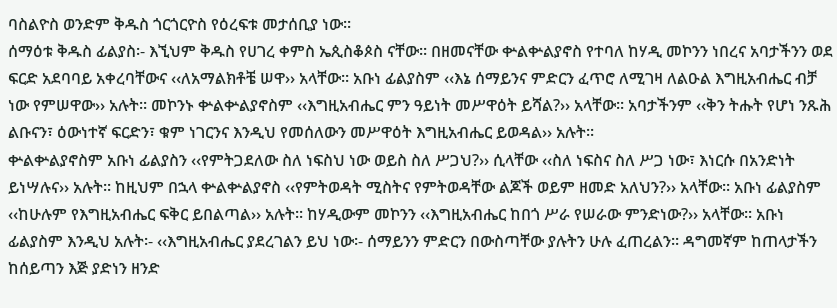ባስልዮስ ወንድም ቅዱስ ጎርጎርዮስ የዕረፍቱ መታሰቢያ ነው፡፡
ሰማዕቱ ቅዱስ ፊልያስ፡- እኚህም ቅዱስ የሀገረ ቀምስ ኤጲስቆጶስ ናቸው፡፡ በዘመናቸው ቍልቍልያኖስ የተባለ ከሃዲ መኮንን ነበረና አባታችንን ወደ ፍርድ አደባባይ አቀረባቸውና ‹‹ለአማልክቶቼ ሠዋ›› አላቸው፡፡ አቡነ ፊልያስም ‹‹እኔ ሰማይንና ምድርን ፈጥሮ ለሚገዛ ለልዑል እግዚአብሔር ብቻ ነው የምሠዋው›› አሉት፡፡ መኮንኑ ቍልቍልያኖስም ‹‹እግዚአብሔር ምን ዓይነት መሥዋዕት ይሻል?›› አላቸው፡፡ አባታችንም ‹‹ቅን ትሑት የሆነ ንጹሕ ልቡናን፣ ዕውነተኛ ፍርድን፣ ቁም ነገርንና እንዲህ የመሰለውን መሥዋዕት እግዚአብሔር ይወዳል›› አሉት፡፡
ቍልቍልያኖስም አቡነ ፊልያስን ‹‹የምትጋደለው ስለ ነፍስህ ነው ወይስ ስለ ሥጋህ?›› ሲላቸው ‹‹ስለ ነፍስና ስለ ሥጋ ነው፣ እነርሱ በአንድነት ይነሣሉና›› አሉት፡፡ ከዚህም በኋላ ቍልቍልያኖስ ‹‹የምትወዳት ሚስትና የምትወዳቸው ልጆች ወይም ዘመድ አለህን?›› አላቸው፡፡ አቡነ ፊልያስም ‹‹ከሁሉም የእግዚአብሔር ፍቅር ይበልጣል›› አሉት፡፡ ከሃዲውም መኮንን ‹‹እግዚአብሔር ከበጎ ሥራ የሠራው ምንድነው?›› አላቸው፡፡ አቡነ ፊልያስም እንዲህ አሉት፡- ‹‹እግዚአብሔር ያደረገልን ይህ ነው፡- ሰማይንን ምድርን በውስጣቸው ያሉትን ሁሉ ፈጠረልን፡፡ ዳግመኛም ከጠላታችን ከሰይጣን እጅ ያድነን ዘንድ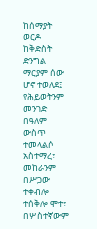ከሰማያት ወርዶ ከቅድስት ድንግል ማርያም ሰው ሆኖ ተወለደ፤ የሕይወትንም መንገድ በዓለም ውስጥ ተመላልሶ አስተማረ፣ መከራንም በሥጋው ተቀብሎ ተሰቅሎ ሞተ፣ በሦስተኛውም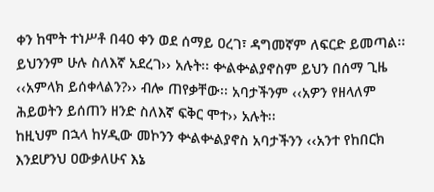ቀን ከሞት ተነሥቶ በ40 ቀን ወደ ሰማይ ዐረገ፣ ዳግመኛም ለፍርድ ይመጣል፡፡ ይህንንም ሁሉ ስለእኛ አደረገ›› አሉት፡፡ ቍልቍልያኖስም ይህን በሰማ ጊዜ ‹‹አምላክ ይሰቀላልን?›› ብሎ ጠየቃቸው፡፡ አባታችንም ‹‹አዎን የዘላለም ሕይወትን ይሰጠን ዘንድ ስለእኛ ፍቅር ሞተ›› አሉት፡፡
ከዚህም በኋላ ከሃዲው መኮንን ቍልቍልያኖስ አባታችንን ‹‹አንተ የከበርክ እንደሆንህ ዐውቃለሁና እኔ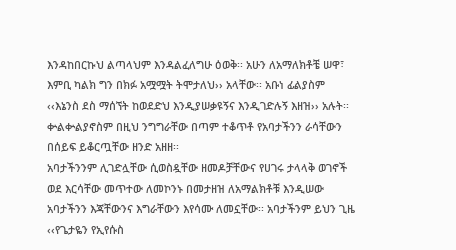እንዳከበርኩህ ልጣላህም እንዳልፈለግሁ ዕወቅ፡፡ አሁን ለአማለክቶቼ ሠዋ፣ እምቢ ካልክ ግን በክፉ አሟሟት ትሞታለህ›› አላቸው፡፡ አቡነ ፊልያስም ‹‹እኔንስ ደስ ማሰኘት ከወደድህ እንዲያሠቃዩኝና እንዲገድሉኝ እዘዝ›› አሉት፡፡ ቍልቍልያኖስም በዚህ ንግግራቸው በጣም ተቆጥቶ የአባታችንን ራሳቸውን በሰይፍ ይቆርጧቸው ዘንድ አዘዘ፡፡
አባታችንንም ሊገድሏቸው ሲወስዷቸው ዘመዶቻቸውና የሀገሩ ታላላቅ ወገኖች ወደ እርሳቸው መጥተው ለመኮንኑ በመታዘዝ ለአማልክቶቹ እንዲሠው አባታችንን እጃቸውንና እግራቸውን እየሳሙ ለመኗቸው፡፡ አባታችንም ይህን ጊዜ ‹‹የጌታዬን የኢየሱስ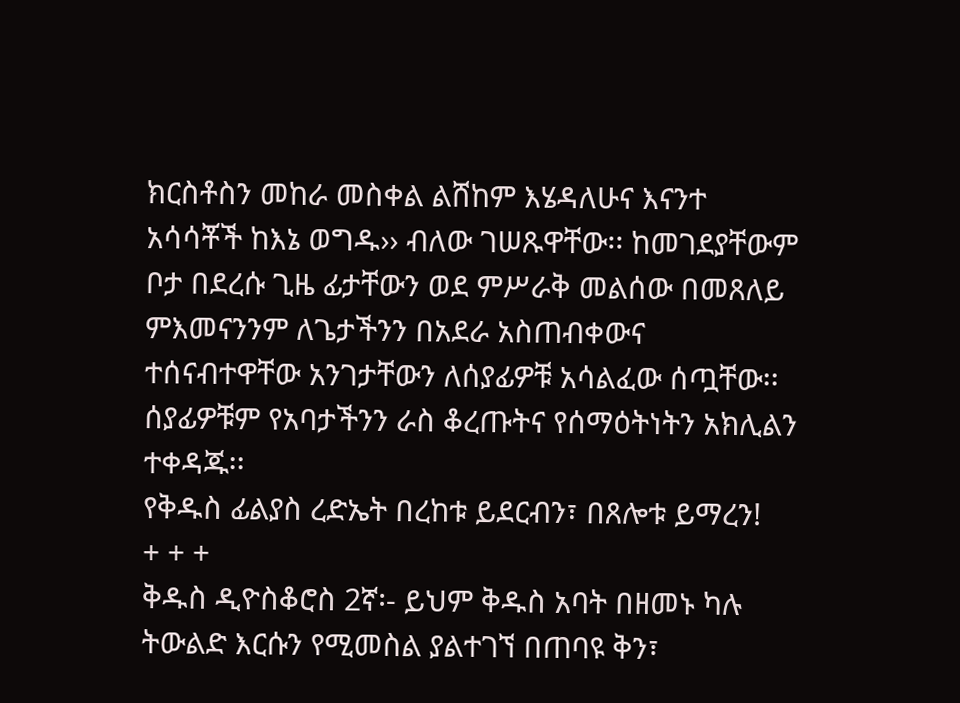ክርስቶስን መከራ መስቀል ልሸከም እሄዳለሁና እናንተ አሳሳቾች ከእኔ ወግዱ›› ብለው ገሠጹዋቸው፡፡ ከመገደያቸውም ቦታ በደረሱ ጊዜ ፊታቸውን ወደ ምሥራቅ መልሰው በመጸለይ ምእመናንንም ለጌታችንን በአደራ አስጠብቀውና ተሰናብተዋቸው አንገታቸውን ለሰያፊዎቹ አሳልፈው ሰጧቸው፡፡ ሰያፊዎቹም የአባታችንን ራስ ቆረጡትና የሰማዕትነትን አክሊልን ተቀዳጁ፡፡
የቅዱስ ፊልያስ ረድኤት በረከቱ ይደርብን፣ በጸሎቱ ይማረን!
+ + +
ቅዱስ ዲዮስቆሮስ 2ኛ፡- ይህም ቅዱስ አባት በዘመኑ ካሉ ትውልድ እርሱን የሚመስል ያልተገኘ በጠባዩ ቅን፣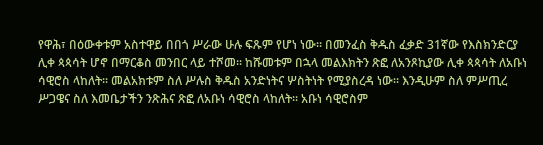የዋሕ፣ በዕውቀቱም አስተዋይ በበጎ ሥራው ሁሉ ፍጹም የሆነ ነው፡፡ በመንፈስ ቅዱስ ፈቃድ 31ኛው የእስክንድርያ ሊቀ ጳጳሳት ሆኖ በማርቆስ መንበር ላይ ተሾመ፡፡ ከሹመቱም በኋላ መልእክትን ጽፎ ለአንጾኪያው ሊቀ ጳጳሳት ለአቡነ ሳዊሮስ ላከለት፡፡ መልአክቱም ስለ ሥሉስ ቅዱስ አንድነትና ሦስትነት የሚያስረዳ ነው፡፡ እንዲሁም ስለ ምሥጢረ ሥጋዌና ስለ እመቤታችን ንጽሕና ጽፎ ለአቡነ ሳዊሮስ ላከለት፡፡ አቡነ ሳዊሮስም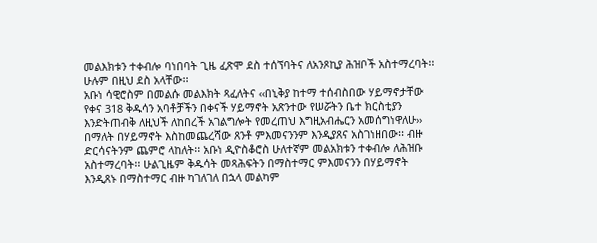መልእክቱን ተቀብሎ ባነበባት ጊዜ ፈጽሞ ደስ ተሰኘባትና ለአንጾኪያ ሕዝቦች አስተማረባት፡፡ ሁሉም በዚህ ደስ አላቸው፡፡
አቡነ ሳዊሮስም በመልሱ መልእክት ጻፈለትና ‹‹በኒቅያ ከተማ ተሰብስበው ሃይማኖታቸው የቀና 318 ቅዱሳን አባቶቻችን በቀናች ሃይማኖት አጽንተው የሠሯትን ቤተ ክርስቲያን እንድትጠብቅ ለዚህች ለከበረች አገልግሎት የመረጠህ እግዚአብሔርን አመሰግነዋለሁ›› በማለት በሃይማኖት እስከመጨረሻው ጸንቶ ምእመናንንም እንዲያጸና አስገነዘበው፡፡ ብዙ ድርሳናትንም ጨምሮ ላከለት፡፡ አቡነ ዲዮስቆሮስ ሁለተኛም መልአክቱን ተቀብሎ ለሕዝቡ አስተማረባት፡፡ ሁልጊዜም ቅዱሳት መጻሕፍትን በማስተማር ምእመናንን በሃይማኖት እንዲጸኑ በማስተማር ብዙ ካገለገለ በኋላ መልካም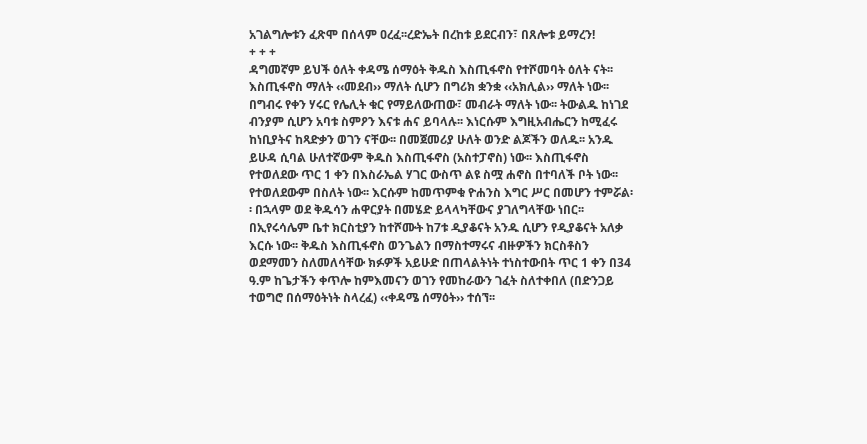አገልግሎቱን ፈጽሞ በሰላም ዐረፈ፡፡ረድኤት በረከቱ ይደርብን፣ በጸሎቱ ይማረን!
+ + +
ዳግመኛም ይህች ዕለት ቀዳሜ ሰማዕት ቅዱስ እስጢፋኖስ የተሾመባት ዕለት ናት፡፡ እስጢፋኖስ ማለት ‹‹መደብ›› ማለት ሲሆን በግሪክ ቋንቋ ‹‹አክሊል›› ማለት ነው፡፡ በግብሩ የቀን ሃሩር የሌሊት ቁር የማይለውጠው፣ መብራት ማለት ነው፡፡ ትውልዱ ከነገደ ብንያም ሲሆን አባቱ ስምዖን እናቱ ሐና ይባላሉ፡፡ እነርሱም እግዚአብሔርን ከሚፈሩ ከነቢያትና ከጻድቃን ወገን ናቸው፡፡ በመጀመሪያ ሁለት ወንድ ልጆችን ወለዱ፡፡ አንዱ ይሁዳ ሲባል ሁለተኛውም ቅዱስ እስጢፋኖስ (አስተፓኖስ) ነው፡፡ እስጢፋኖስ የተወለደው ጥር 1 ቀን በእስራኤል ሃገር ውስጥ ልዩ ስሟ ሐኖስ በተባለች ቦት ነው፡፡ የተወለደውም በስለት ነው፡፡ እርሱም ከመጥምቁ ዮሐንስ እግር ሥር በመሆን ተምሯል፡፡ በኋላም ወደ ቅዱሳን ሐዋርያት በመሄድ ይላላካቸውና ያገለግላቸው ነበር፡፡ በኢየሩሳሌም ቤተ ክርስቲያን ከተሾሙት ከ7ቱ ዲያቆናት አንዱ ሲሆን የዲያቆናት አለቃ እርሱ ነው፡፡ ቅዱስ እስጢፋኖስ ወንጌልን በማስተማሩና ብዙዎችን ክርስቶስን ወደማመን ስለመለሳቸው ክፉዎች አይሁድ በጠላልትነት ተነስተውበት ጥር 1 ቀን በ34 ዓ.ም ከጌታችን ቀጥሎ ከምእመናን ወገን የመከራውን ገፈት ስለተቀበለ (በድንጋይ ተወግሮ በሰማዕትነት ስላረፈ) ‹‹ቀዳሜ ሰማዕት›› ተሰኘ፡፡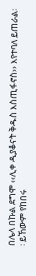በሌላ በኩል ደግሞ ‹‹ሊቀ ዲያቆናት ቅዱስ እስጢፋኖስ›› እየተባለ ይጠራል፡፡ ይኸውም የከበሩ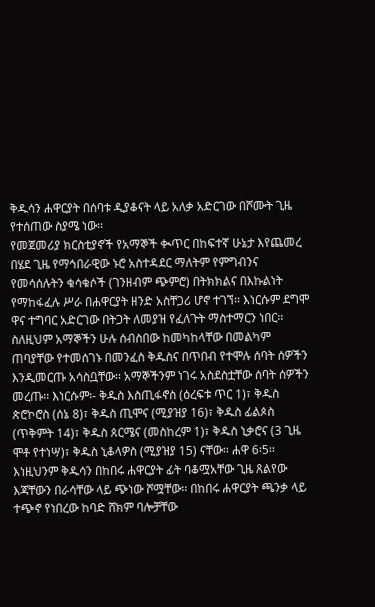ቅዱሳን ሐዋርያት በሰባቱ ዲያቆናት ላይ አለቃ አድርገው በሾሙት ጊዜ የተሰጠው ስያሜ ነው፡፡
የመጀመሪያ ክርስቲያኖች የአማኞች ቊጥር በከፍተኛ ሁኔታ እየጨመረ በሄደ ጊዜ የማኅበራዊው ኑሮ አስተዳደር ማለትም የምግብንና የመሳሰሉትን ቁሳቁሶች (ገንዘብም ጭምሮ) በትክክልና በእኩልነት የማከፋፈሉ ሥራ በሐዋርያት ዘንድ አስቸጋሪ ሆኖ ተገኘ፡፡ እነርሱም ደግሞ ዋና ተግባር አድርገው በትጋት ለመያዝ የፈለጉት ማስተማርን ነበር፡፡ ስለዚህም አማኞችን ሁሉ ሰብስበው ከመካከላቸው በመልካም ጠባያቸው የተመሰገኑ በመንፈስ ቅዱስና በጥበብ የተሞሉ ሰባት ሰዎችን እንዲመርጡ አሳስቧቸው፡፡ አማኞችንም ነገሩ አስደስቷቸው ሰባት ሰዎችን መረጡ፡፡ እነርሱም፡- ቅዱስ እስጢፋኖስ (ዕረፍቱ ጥር 1)፣ ቅዱስ ጵሮኮሮስ (ሰኔ 8)፣ ቅዱስ ጢሞና (ሚያዝያ 16)፣ ቅዱስ ፊልጶስ (ጥቅምት 14)፣ ቅዱስ ጰርሜና (መስከረም 1)፣ ቅዱስ ኒቃሮና (3 ጊዜ ሞቶ የተነሣ)፣ ቅዱስ ኒቆላዎስ (ሚያዝያ 15) ናቸው፡፡ ሐዋ 6፡5፡፡
እነዚህንም ቅዱሳን በከበሩ ሐዋርያት ፊት ባቆሟአቸው ጊዜ ጸልየው እጃቸውን በራሳቸው ላይ ጭነው ሾሟቸው፡፡ በከበሩ ሐዋርያት ጫንቃ ላይ ተጭኖ የነበረው ከባድ ሸክም ባሎቻቸው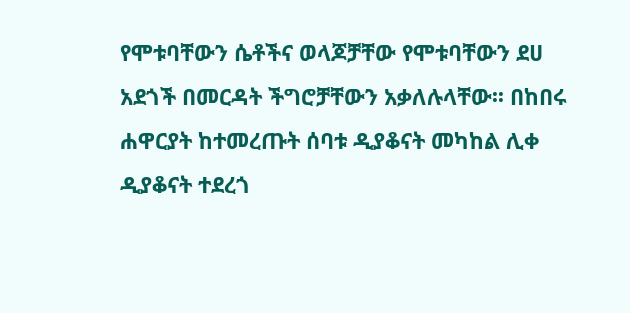የሞቱባቸውን ሴቶችና ወላጆቻቸው የሞቱባቸውን ደሀ አደጎች በመርዳት ችግሮቻቸውን አቃለሉላቸው፡፡ በከበሩ ሐዋርያት ከተመረጡት ሰባቱ ዲያቆናት መካከል ሊቀ ዲያቆናት ተደረጎ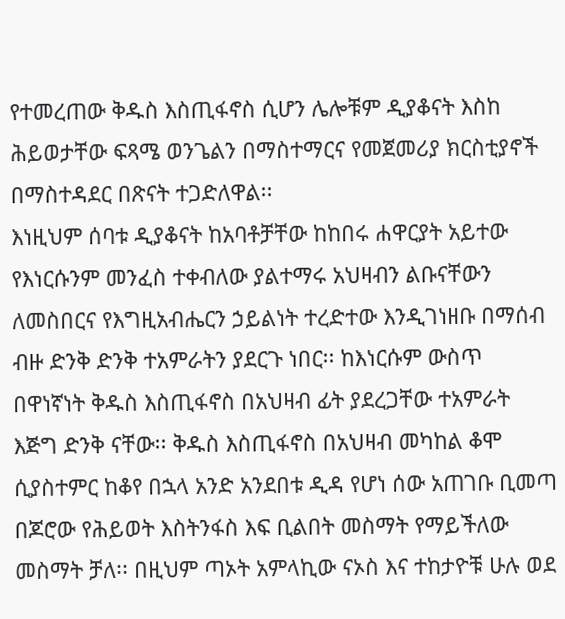የተመረጠው ቅዱስ እስጢፋኖስ ሲሆን ሌሎቹም ዲያቆናት እስከ ሕይወታቸው ፍጻሜ ወንጌልን በማስተማርና የመጀመሪያ ክርስቲያኖች በማስተዳደር በጽናት ተጋድለዋል፡፡
እነዚህም ሰባቱ ዲያቆናት ከአባቶቻቸው ከከበሩ ሐዋርያት አይተው የእነርሱንም መንፈስ ተቀብለው ያልተማሩ አህዛብን ልቡናቸውን ለመስበርና የእግዚአብሔርን ኃይልነት ተረድተው እንዲገነዘቡ በማሰብ ብዙ ድንቅ ድንቅ ተአምራትን ያደርጉ ነበር፡፡ ከእነርሱም ውስጥ በዋነኛነት ቅዱስ እስጢፋኖስ በአህዛብ ፊት ያደረጋቸው ተአምራት እጅግ ድንቅ ናቸው፡፡ ቅዱስ እስጢፋኖስ በአህዛብ መካከል ቆሞ ሲያስተምር ከቆየ በኋላ አንድ አንደበቱ ዲዳ የሆነ ሰው አጠገቡ ቢመጣ በጆሮው የሕይወት እስትንፋስ እፍ ቢልበት መስማት የማይችለው መስማት ቻለ፡፡ በዚህም ጣኦት አምላኪው ናኦስ እና ተከታዮቹ ሁሉ ወደ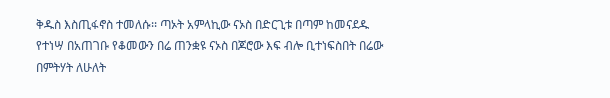ቅዱስ እስጢፋኖስ ተመለሱ፡፡ ጣኦት አምላኪው ናኦስ በድርጊቱ በጣም ከመናደዱ የተነሣ በአጠገቡ የቆመውን በሬ ጠንቋዩ ናኦስ በጆሮው እፍ ብሎ ቢተነፍስበት በሬው በምትሃት ለሁለት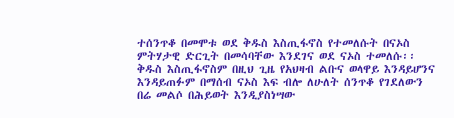ተሰንጥቆ በመሞቱ ወደ ቅዱስ እስጢፋኖስ የተመለሱት በናኦስ ምትሃታዊ ድርጊት በመሳባቸው እንደገና ወደ ናኦስ ተመለሱ፡፡
ቅዱስ እስጢፋኖስም በዚህ ጊዜ የአህዛብ ልቡና ወላዋይ እንዳይሆንና እንዳይጠፉም በማሰብ ናኦስ እፍ ብሎ ለሁለት ሰንጥቆ የገደለውን በሬ መልሶ በሕይወት እንዲያስነሣው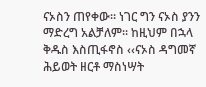ናኦስን ጠየቀው፡፡ ነገር ግን ናኦስ ያንን ማድረግ አልቻለም፡፡ ከዚህም በኋላ ቅዱስ እስጢፋኖስ ‹‹ናኦስ ዳግመኛ ሕይወት ዘርቶ ማስነሣት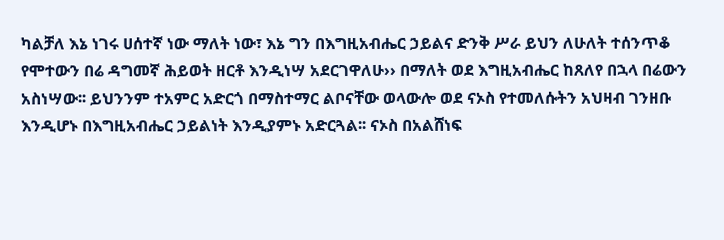ካልቻለ እኔ ነገሩ ሀሰተኛ ነው ማለት ነው፣ እኔ ግን በእግዚአብሔር ኃይልና ድንቅ ሥራ ይህን ለሁለት ተሰንጥቆ የሞተውን በሬ ዳግመኛ ሕይወት ዘርቶ እንዲነሣ አደርገዋለሁ›› በማለት ወደ እግዚአብሔር ከጸለየ በኋላ በሬውን አስነሣው፡፡ ይህንንም ተአምር አድርጎ በማስተማር ልቦናቸው ወላውሎ ወደ ናኦስ የተመለሱትን አህዛብ ገንዘቡ እንዲሆኑ በእግዚአብሔር ኃይልነት እንዲያምኑ አድርጓል፡፡ ናኦስ በአልሸነፍ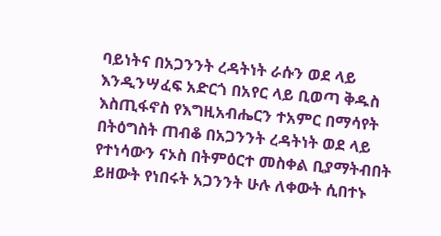ባይነትና በአጋንንት ረዳትነት ራሱን ወደ ላይ እንዲንሣፈፍ አድርጎ በአየር ላይ ቢወጣ ቅዱስ እስጢፋኖስ የእግዚአብሔርን ተአምር በማሳየት በትዕግስት ጠብቆ በአጋንንት ረዳትነት ወደ ላይ የተነሳውን ናኦስ በትምዕርተ መስቀል ቢያማትብበት ይዘውት የነበሩት አጋንንት ሁሉ ለቀውት ሲበተኑ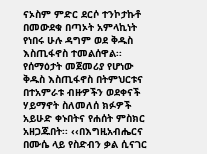ናኦስም ምድር ደርሶ ተንኮታኩቶ በመውደቁ በጣኦት አምላኪነት የነበሩ ሁሉ ዳግም ወደ ቅዱስ እስጢፋኖስ ተመልሰዋል፡፡
የሰማዕታት መጀመሪያ የሆነው ቅዱስ እስጢፋኖስ በትምህርቱና በተአምራቱ ብዙዎችን ወደቀናች ሃይማኖት ስለመለሰ ክፉዎች አይሁድ ቀኑበትና የሐሰት ምስክር አዘጋጁበት፡፡ ‹‹በእግዚአብሔርና በሙሴ ላይ የስድብን ቃል ሲናገር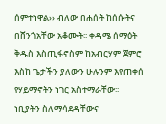ሰምተነዋል›› ብለው በሐሰት ከሰሱትና በሸንጎአቸው አቆሙት፡፡ ቀዳሜ ሰማዕት ቅዱስ እስጢፋኖስም ከአብርሃም ጀምሮ እስከ ጌታችን ያለውን ሁሉንም እየጠቀሰ የሃይማኖትን ነገር አስተማራቸው፡፡ ነቢያትን ስለማሳደዳቸውና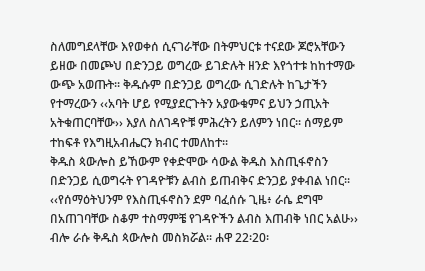ስለመግደላቸው እየወቀሰ ሲናገራቸው በትምህርቱ ተናደው ጆሮአቸውን ይዘው በመጮህ በድንጋይ ወግረው ይገድሉት ዘንድ እየጎተቱ ከከተማው ውጭ አወጡት፡፡ ቅዱሱም በድንጋይ ወግረው ሲገድሉት ከጌታችን የተማረውን ‹‹አባት ሆይ የሚያደርጉትን አያውቁምና ይህን ኃጢአት አትቁጠርባቸው›› እያለ ስለገዳዮቹ ምሕረትን ይለምን ነበር፡፡ ሰማይም ተከፍቶ የእግዚአብሔርን ክብር ተመለከተ፡፡
ቅዱስ ጳውሎስ ይኸውም የቀድሞው ሳውል ቅዱስ እስጢፋኖስን በድንጋይ ሲወግሩት የገዳዮቹን ልብስ ይጠብቅና ድንጋይ ያቀብል ነበር፡፡ ‹‹የሰማዕትህንም የእስጢፋኖስን ደም ባፈሰሱ ጊዜ፥ ራሴ ደግሞ በአጠገባቸው ስቆም ተስማምቼ የገዳዮችን ልብስ እጠብቅ ነበር አልሁ›› ብሎ ራሱ ቅዱስ ጳውሎስ መስክሯል፡፡ ሐዋ 22፡20፡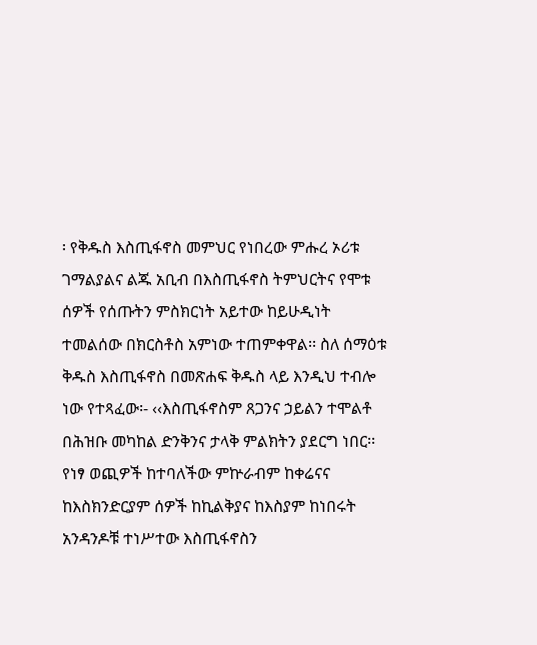፡ የቅዱስ እስጢፋኖስ መምህር የነበረው ምሑረ ኦሪቱ ገማልያልና ልጁ አቢብ በእስጢፋኖስ ትምህርትና የሞቱ ሰዎች የሰጡትን ምስክርነት አይተው ከይሁዲነት ተመልሰው በክርስቶስ አምነው ተጠምቀዋል፡፡ ስለ ሰማዕቱ ቅዱስ እስጢፋኖስ በመጽሐፍ ቅዱስ ላይ እንዲህ ተብሎ ነው የተጻፈው፡- ‹‹እስጢፋኖስም ጸጋንና ኃይልን ተሞልቶ በሕዝቡ መካከል ድንቅንና ታላቅ ምልክትን ያደርግ ነበር፡፡ የነፃ ወጪዎች ከተባለችው ምኵራብም ከቀሬናና ከእስክንድርያም ሰዎች ከኪልቅያና ከእስያም ከነበሩት አንዳንዶቹ ተነሥተው እስጢፋኖስን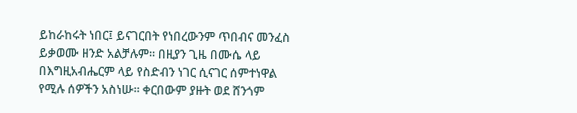ይከራከሩት ነበር፤ ይናገርበት የነበረውንም ጥበብና መንፈስ ይቃወሙ ዘንድ አልቻሉም፡፡ በዚያን ጊዜ በሙሴ ላይ በእግዚአብሔርም ላይ የስድብን ነገር ሲናገር ሰምተነዋል የሚሉ ሰዎችን አስነሡ፡፡ ቀርበውም ያዙት ወደ ሸንጎም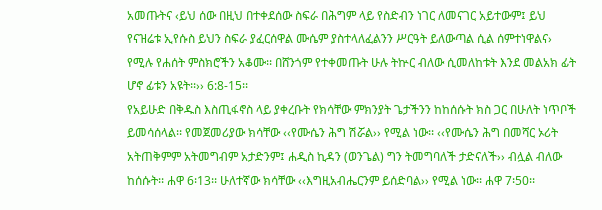አመጡትና ‹ይህ ሰው በዚህ በተቀደሰው ስፍራ በሕግም ላይ የስድብን ነገር ለመናገር አይተውም፤ ይህ የናዝሬቱ ኢየሱስ ይህን ስፍራ ያፈርሰዋል ሙሴም ያስተላለፈልንን ሥርዓት ይለውጣል ሲል ሰምተነዋልና› የሚሉ የሐሰት ምስክሮችን አቆሙ፡፡ በሸንጎም የተቀመጡት ሁሉ ትኵር ብለው ሲመለከቱት እንደ መልአክ ፊት ሆኖ ፊቱን አዩት፡፡›› 6:8-15፡፡
የአይሁድ በቅዱስ እስጢፋኖስ ላይ ያቀረቡት የክሳቸው ምክንያት ጌታችንን ከከሰሱት ክስ ጋር በሁለት ነጥቦች ይመሳሰላል፡፡ የመጀመሪያው ክሳቸው ‹‹የሙሴን ሕግ ሽሯል›› የሚል ነው፡፡ ‹‹የሙሴን ሕግ በመሻር ኦሪት አትጠቅምም አትመግብም አታድንም፤ ሐዲስ ኪዳን (ወንጌል) ግን ትመግባለች ታድናለች›› ብሏል ብለው ከሰሱት፡፡ ሐዋ 6፡13፡፡ ሁለተኛው ክሳቸው ‹‹እግዚአብሔርንም ይሰድባል›› የሚል ነው፡፡ ሐዋ 7፡50፡፡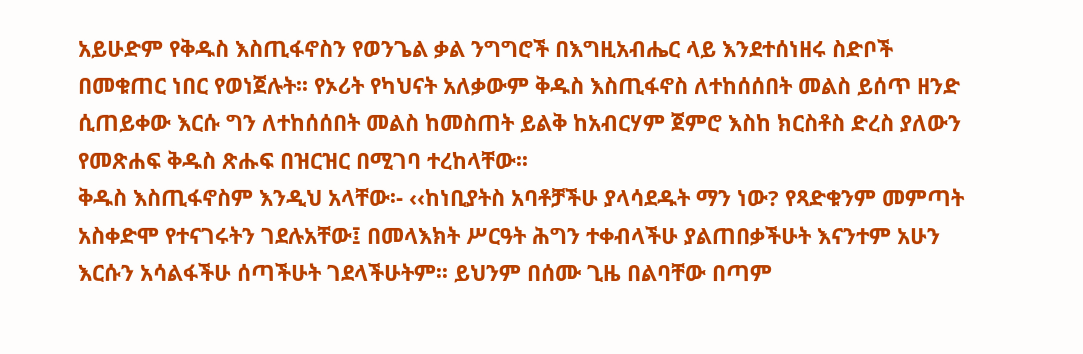አይሁድም የቅዱስ እስጢፋኖስን የወንጌል ቃል ንግግሮች በእግዚአብሔር ላይ እንደተሰነዘሩ ስድቦች በመቁጠር ነበር የወነጀሉት፡፡ የኦሪት የካህናት አለቃውም ቅዱስ እስጢፋኖስ ለተከሰሰበት መልስ ይሰጥ ዘንድ ሲጠይቀው እርሱ ግን ለተከሰሰበት መልስ ከመስጠት ይልቅ ከአብርሃም ጀምሮ እስከ ክርስቶስ ድረስ ያለውን የመጽሐፍ ቅዱስ ጽሑፍ በዝርዝር በሚገባ ተረከላቸው፡፡
ቅዱስ እስጢፋኖስም እንዲህ አላቸው፡- ‹‹ከነቢያትስ አባቶቻችሁ ያላሳደዱት ማን ነው? የጻድቁንም መምጣት አስቀድሞ የተናገሩትን ገደሉአቸው፤ በመላእክት ሥርዓት ሕግን ተቀብላችሁ ያልጠበቃችሁት እናንተም አሁን እርሱን አሳልፋችሁ ሰጣችሁት ገደላችሁትም፡፡ ይህንም በሰሙ ጊዜ በልባቸው በጣም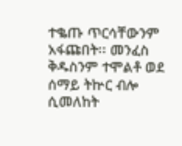ተቈጡ ጥርሳቸውንም አፋጩበት፡፡ መንፈስ ቅዱስንም ተሞልቶ ወደ ሰማይ ትኵር ብሎ ሲመለከት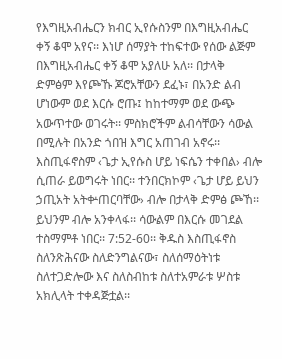የእግዚአብሔርን ክብር ኢየሱስንም በእግዚአብሔር ቀኝ ቆሞ አየና፡፡ እነሆ ሰማያት ተከፍተው የሰው ልጅም በእግዚአብሔር ቀኝ ቆሞ አያለሁ አለ፡፡ በታላቅ ድምፅም እየጮኹ ጆሮአቸውን ደፈኑ፣ በአንድ ልብ ሆነውም ወደ እርሱ ሮጡ፤ ከከተማም ወደ ውጭ አውጥተው ወገሩት፡፡ ምስክሮችም ልብሳቸውን ሳውል በሚሉት በአንድ ጎበዝ እግር አጠገብ አኖሩ፡፡ እስጢፋኖስም ‹ጌታ ኢየሱስ ሆይ ነፍሴን ተቀበል› ብሎ ሲጠራ ይወግሩት ነበር፡፡ ተንበርክኮም ‹ጌታ ሆይ ይህን ኃጢአት አትቍጠርባቸው› ብሎ በታላቅ ድምፅ ጮኸ፡፡ ይህንም ብሎ አንቀላፋ፡፡ ሳውልም በእርሱ መገደል ተስማምቶ ነበር፡፡ 7:52-60፡፡ ቅዱስ እስጢፋኖስ ስለንጽሕናው ስለድንግልናው፣ ስለሰማዕትነቱ ስለተጋድሎው እና ስለስብከቱ ስለተአምራቱ ሦስቱ አክሊላት ተቀዳጅቷል፡፡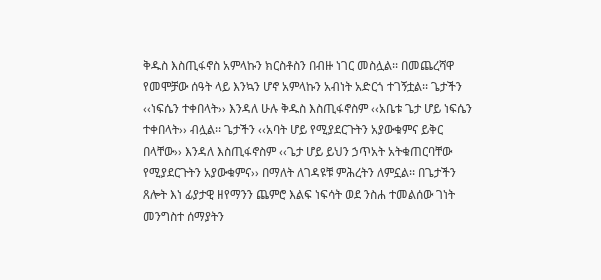ቅዱስ እስጢፋኖስ አምላኩን ክርስቶስን በብዙ ነገር መስሏል፡፡ በመጨረሻዋ የመሞቻው ሰዓት ላይ እንኳን ሆኖ አምላኩን አብነት አድርጎ ተገኝቷል፡፡ ጌታችን ‹‹ነፍሴን ተቀበላት›› እንዳለ ሁሉ ቅዱስ እስጢፋኖስም ‹‹አቤቱ ጌታ ሆይ ነፍሴን ተቀበላት›› ብሏል፡፡ ጌታችን ‹‹አባት ሆይ የሚያደርጉትን አያውቁምና ይቅር በላቸው›› እንዳለ እስጢፋኖስም ‹‹ጌታ ሆይ ይህን ኃጥአት አትቁጠርባቸው የሚያደርጉትን አያውቁምና›› በማለት ለገዳዩቹ ምሕረትን ለምኗል፡፡ በጌታችን ጸሎት እነ ፊያታዊ ዘየማንን ጨምሮ እልፍ ነፍሳት ወደ ንስሐ ተመልሰው ገነት መንግስተ ሰማያትን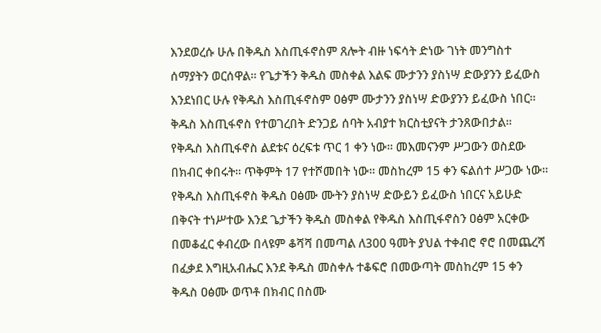እንደወረሱ ሁሉ በቅዱስ እስጢፋኖስም ጸሎት ብዙ ነፍሳት ድነው ገነት መንግስተ ሰማያትን ወርሰዋል፡፡ የጌታችን ቅዱስ መስቀል እልፍ ሙታንን ያስነሣ ድውያንን ይፈውስ እንደነበር ሁሉ የቅዱስ እስጢፋኖስም ዐፅም ሙታንን ያስነሣ ድውያንን ይፈውስ ነበር፡፡ ቅዱስ እስጢፋኖስ የተወገረበት ድንጋይ ሰባት አብያተ ክርስቲያናት ታንጸውበታል፡፡
የቅዱስ እስጢፋኖስ ልደቱና ዕረፍቱ ጥር 1 ቀን ነው፡፡ መእመናንም ሥጋውን ወስደው በክብር ቀበሩት፡፡ ጥቅምት 17 የተሾመበት ነው፡፡ መስከረም 15 ቀን ፍልሰተ ሥጋው ነው፡፡ የቅዱስ እስጢፋኖስ ቅዱስ ዐፅሙ ሙትን ያስነሣ ድውይን ይፈውስ ነበርና አይሁድ በቅናት ተነሥተው እንደ ጌታችን ቅዱስ መስቀል የቅዱስ እስጢፋኖስን ዐፅም አርቀው በመቆፈር ቀብረው በላዩም ቆሻሻ በመጣል ለ300 ዓመት ያህል ተቀብሮ ኖሮ በመጨረሻ በፈቃደ እግዚአብሔር እንደ ቅዱስ መስቀሉ ተቆፍሮ በመውጣት መስከረም 15 ቀን ቅዱስ ዐፅሙ ወጥቶ በክብር በስሙ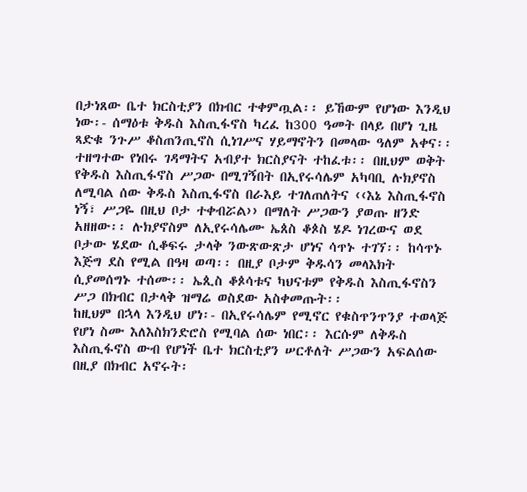በታነጸው ቤተ ክርስቲያን በክብር ተቀምጧል፡፡ ይኸውም የሆነው እንዲህ ነው፡- ሰማዕቱ ቅዱስ እስጢፋኖስ ካረፈ ከ300 ዓመት በላይ በሆነ ጊዜ ጻድቁ ንጉሥ ቆስጠንጢኖስ ሲነገሥና ሃይማኖትን በመላው ዓለም አቀና፡፡ ተዘግተው የነበሩ ገዳማትና አብያተ ክርስያናት ተከፈቱ፡፡ በዚህም ወቅት የቅዱስ እስጢፋኖስ ሥጋው በሚገኝበት በኢየሩሳሌም አካባቢ ሉክያኖስ ለሚባል ሰው ቅዱስ እስጢፋኖስ በራእይ ተገለጠለትና ‹‹እኔ እስጢፋኖስ ነኝ፣ ሥጋዬ በዚህ ቦታ ተቀብሯል›› በማለት ሥጋውን ያወጡ ዘንድ አዘዘው፡፡ ሉክያኖስም ለኢየሩሳሌሙ ኤጰስ ቆጶስ ሄዶ ነገረውና ወደ ቦታው ሄደው ሲቆፍሩ ታላቅ ንውጽውጽታ ሆነና ሳጥኑ ተገኘ፡፡ ከሳጥኑ እጅግ ደስ የሚል በዓዛ ወጣ፡፡ በዚያ ቦታም ቅዱሳን መላእክት ሲያመሰግኑ ተሰሙ፡፡ ኤጲስ ቆጶሳቱና ካህናቱም የቅዱስ እስጢፋኖስን ሥጋ በክብር በታላቅ ዝማሬ ወስደው አስቀመጡት፡፡
ከዚህም በኋላ እንዲህ ሆነ፡- በኢየሩሳሌም የሚኖር የቁስጥንጥንያ ተወላጅ የሆነ ስሙ እለእስክንድሮስ የሚባል ሰው ነበር፡፡ እርሱም ለቅዱስ እስጢፋኖስ ውብ የሆነች ቤተ ክርስቲያን ሠርቶለት ሥጋውን አፍልሰው በዚያ በክብር አኖሩት፡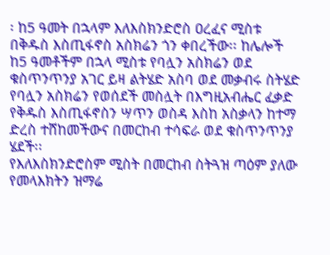፡ ከ5 ዓመት በኋላም እለእስክንድሮስ ዐረፈና ሚስቱ በቅዱስ እስጢፋኖስ አስክሬን ጎን ቀበረችው፡፡ ከሌሎች ከ5 ዓመቶችም በኋላ ሚስቱ የባሏን አስክሬን ወደ ቁስጥንጥንያ አገር ይዛ ልትሄድ አስባ ወደ መቃብሩ ስትሄድ የባሏን አስክሬን የወሰደች መስሏት በእግዚአብሔር ፈቃድ የቅዱስ እስጢፋኖስን ሣጥን ወስዳ እስከ አስቃላን ከተማ ድረስ ተሸከመችውና በመርከብ ተሳፍራ ወደ ቁስጥንጥንያ ሄደች፡፡
የእለእስክንድሮስም ሚስት በመርከብ ስትጓዝ ጣዕም ያለው የመላእክትን ዝማሬ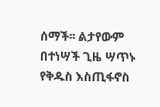ሰማች፡፡ ልታየውም በተነሣች ጊዜ ሣጥኑ የቅዱስ እስጢፋኖስ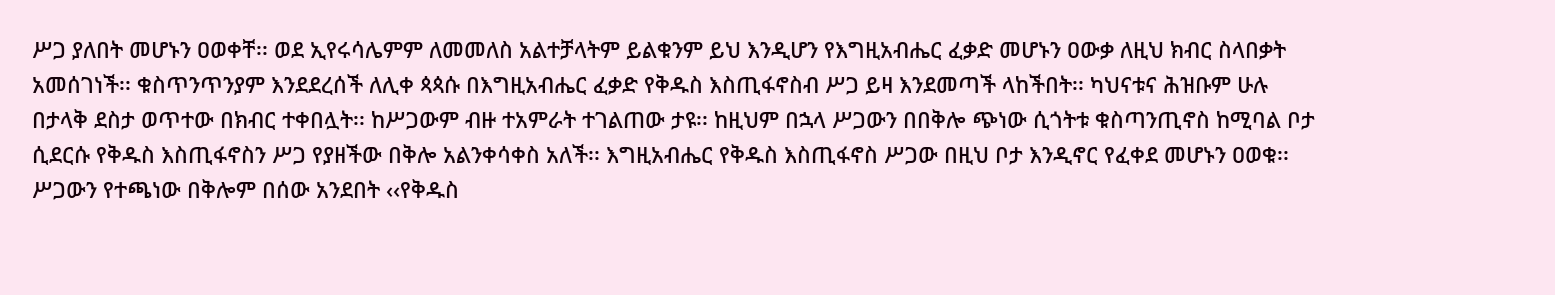ሥጋ ያለበት መሆኑን ዐወቀቸ፡፡ ወደ ኢየሩሳሌምም ለመመለስ አልተቻላትም ይልቁንም ይህ እንዲሆን የእግዚአብሔር ፈቃድ መሆኑን ዐውቃ ለዚህ ክብር ስላበቃት አመሰገነች፡፡ ቁስጥንጥንያም እንደደረሰች ለሊቀ ጳጳሱ በእግዚአብሔር ፈቃድ የቅዱስ እስጢፋኖስብ ሥጋ ይዛ እንደመጣች ላከችበት፡፡ ካህናቱና ሕዝቡም ሁሉ በታላቅ ደስታ ወጥተው በክብር ተቀበሏት፡፡ ከሥጋውም ብዙ ተአምራት ተገልጠው ታዩ፡፡ ከዚህም በኋላ ሥጋውን በበቅሎ ጭነው ሲጎትቱ ቁስጣንጢኖስ ከሚባል ቦታ ሲደርሱ የቅዱስ እስጢፋኖስን ሥጋ የያዘችው በቅሎ አልንቀሳቀስ አለች፡፡ እግዚአብሔር የቅዱስ እስጢፋኖስ ሥጋው በዚህ ቦታ እንዲኖር የፈቀደ መሆኑን ዐወቁ፡፡ ሥጋውን የተጫነው በቅሎም በሰው አንደበት ‹‹የቅዱስ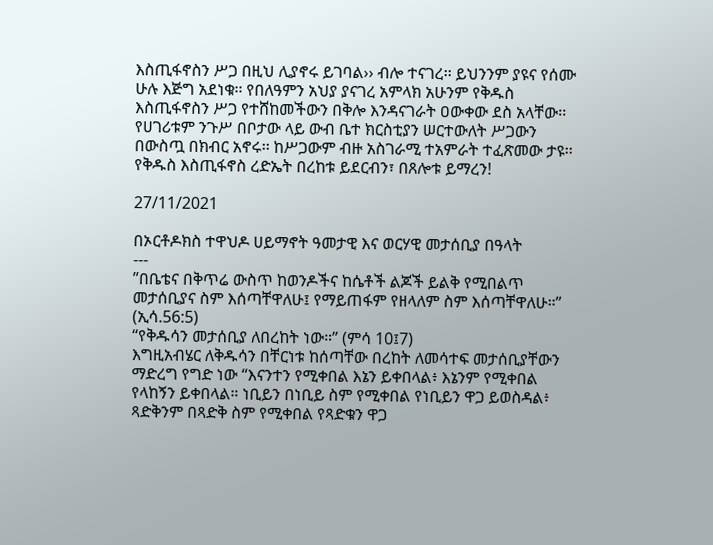እስጢፋኖስን ሥጋ በዚህ ሊያኖሩ ይገባል›› ብሎ ተናገረ፡፡ ይህንንም ያዩና የሰሙ ሁሉ እጅግ አደነቁ፡፡ የበለዓምን አህያ ያናገረ አምላክ አሁንም የቅዱስ እስጢፋኖስን ሥጋ የተሸከመችውን በቅሎ እንዳናገራት ዐውቀው ደስ አላቸው፡፡ የሀገሪቱም ንጉሥ በቦታው ላይ ውብ ቤተ ክርስቲያን ሠርተውለት ሥጋውን በውስጧ በክብር አኖሩ፡፡ ከሥጋውም ብዙ አስገራሚ ተአምራት ተፈጽመው ታዩ፡፡
የቅዱስ እስጢፋኖስ ረድኤት በረከቱ ይደርብን፣ በጸሎቱ ይማረን!

27/11/2021

በኦርቶዶክስ ተዋህዶ ሀይማኖት ዓመታዊ እና ወርሃዊ መታሰቢያ በዓላት
---
”በቤቴና በቅጥሬ ውስጥ ከወንዶችና ከሴቶች ልጆች ይልቅ የሚበልጥ መታሰቢያና ስም እሰጣቸዋለሁ፤ የማይጠፋም የዘላለም ስም እሰጣቸዋለሁ።” (ኢሳ.56:5)
“የቅዱሳን መታሰቢያ ለበረከት ነው።” (ምሳ 10፤7)
እግዚአብሄር ለቅዱሳን በቸርነቱ ከሰጣቸው በረከት ለመሳተፍ መታሰቢያቸውን ማድረግ የግድ ነው “እናንተን የሚቀበል እኔን ይቀበላል፥ እኔንም የሚቀበል የላከኝን ይቀበላል። ነቢይን በነቢይ ስም የሚቀበል የነቢይን ዋጋ ይወስዳል፥ ጻድቅንም በጻድቅ ስም የሚቀበል የጻድቁን ዋጋ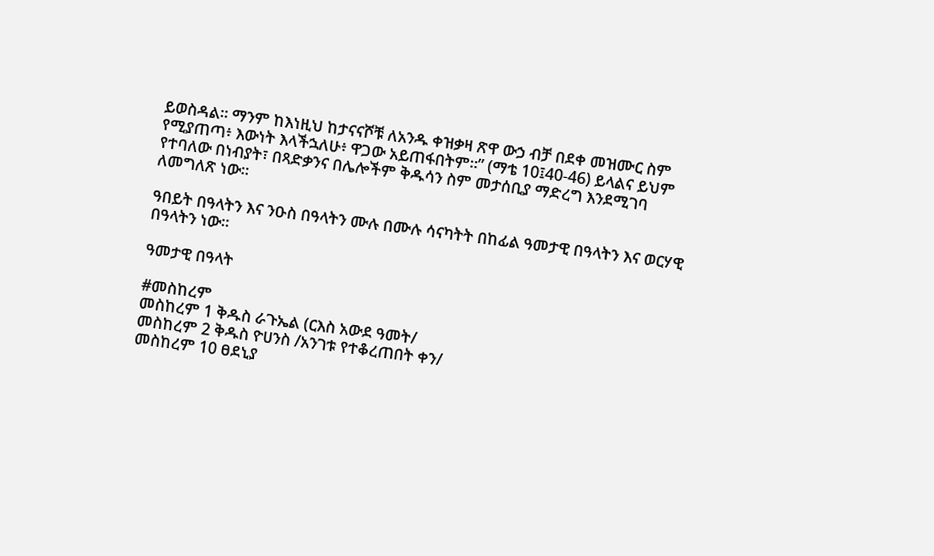ይወስዳል። ማንም ከእነዚህ ከታናናሾቹ ለአንዱ ቀዝቃዛ ጽዋ ውኃ ብቻ በደቀ መዝሙር ስም የሚያጠጣ፥ እውነት እላችኋለሁ፥ ዋጋው አይጠፋበትም።” (ማቴ 10፤40-46) ይላልና ይህም የተባለው በነብያት፣ በጻድቃንና በሌሎችም ቅዱሳን ስም መታሰቢያ ማድረግ እንደሚገባ ለመግለጽ ነው።

ዓበይት በዓላትን እና ንዑስ በዓላትን ሙሉ በሙሉ ሳናካትት በከፊል ዓመታዊ በዓላትን እና ወርሃዊ በዓላትን ነው፡፡

ዓመታዊ በዓላት

#መስከረም
መስከረም 1 ቅዱስ ራጉኤል (ርእስ አውደ ዓመት/
መስከረም 2 ቅዱስ ዮሀንስ /አንገቱ የተቆረጠበት ቀን/
መስከረም 10 ፀደኒያ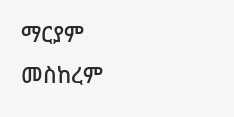ማርያም
መስከረም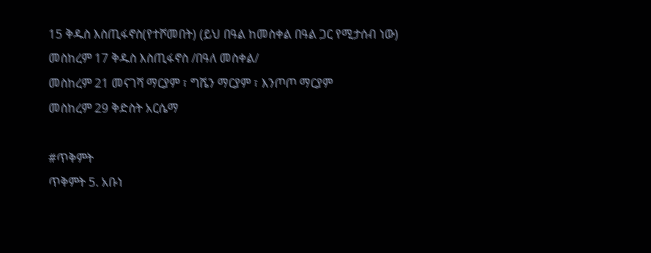15 ቅዱስ እስጢፋኖስ(የተሾመበት) (ይህ በዓል ከመስቀል በዓል ጋር የሚታሰብ ነው)
መስከረም 17 ቅዱስ እስጢፋኖስ /በዓለ መስቀል/
መስከረም 21 መናገሻ ማርያም ፣ ግሼን ማርያም ፣ እንጦጦ ማርያም
መስከረም 29 ቅድስት አርሴማ

#ጥቅምት
ጥቅምት 5. አቡነ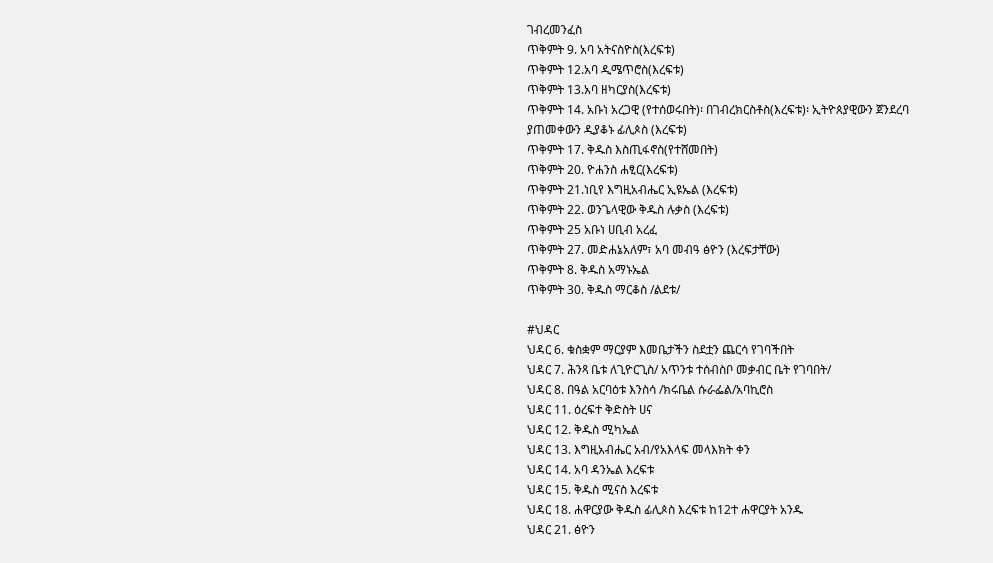ገብረመንፈስ
ጥቅምት 9. አባ አትናስዮስ(እረፍቱ)
ጥቅምት 12.አባ ዲሜጥሮስ(እረፍቱ)
ጥቅምት 13.አባ ዘካርያስ(እረፍቱ)
ጥቅምት 14. አቡነ አረጋዊ (የተሰወሩበት)፡ በገብረክርስቶስ(እረፍቱ)፡ ኢትዮጰያዊውን ጀንደረባ ያጠመቀውን ዲያቆኑ ፊሊጶስ (እረፍቱ)
ጥቅምት 17. ቅዱስ እስጢፋኖስ(የተሸመበት)
ጥቅምት 20. ዮሐንስ ሐፂር(እረፍቱ)
ጥቅምት 21.ነቢየ እግዚአብሔር ኢዩኤል (እረፍቱ)
ጥቅምት 22. ወንጌላዊው ቅዱስ ሉቃስ (እረፍቱ)
ጥቅምት 25 አቡነ ሀቢብ አረፈ
ጥቅምት 27. መድሐኔአለም፣ አባ መብዓ ፅዮን (እረፍታቸው)
ጥቅምት 8. ቅዱስ አማኑኤል
ጥቅምት 30. ቅዱስ ማርቆስ /ልደቱ/

#ህዳር
ህዳር 6. ቁስቋም ማርያም እመቤታችን ስደቷን ጨርሳ የገባችበት
ህዳር 7. ሕንጻ ቤቱ ለጊዮርጊስ/ አጥንቱ ተሰብስቦ መቃብር ቤት የገባበት/
ህዳር 8. በዓል አርባዕቱ እንስሳ /ክሩቤል ሱራፌል/አባኪሮስ
ህዳር 11. ዕረፍተ ቅድስት ሀና
ህዳር 12. ቅዱስ ሚካኤል
ህዳር 13. እግዚአብሔር አብ/የአእላፍ መላእክት ቀን
ህዳር 14. አባ ዳንኤል እረፍቱ
ህዳር 15. ቅዱስ ሚናስ እረፍቱ
ህዳር 18. ሐዋርያው ቅዱስ ፊሊጶስ እረፍቱ ከ12ተ ሐዋርያት አንዱ
ህዳር 21. ፅዮን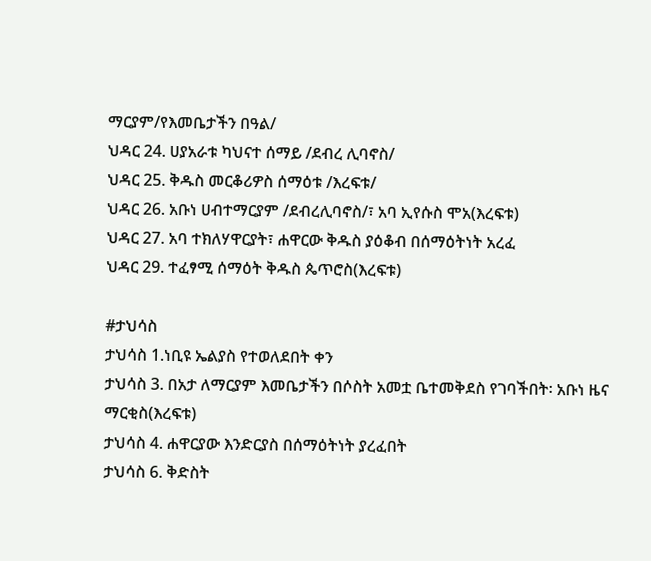ማርያም/የእመቤታችን በዓል/
ህዳር 24. ሀያአራቱ ካህናተ ሰማይ /ደብረ ሊባኖስ/
ህዳር 25. ቅዱስ መርቆሪዎስ ሰማዕቱ /እረፍቱ/
ህዳር 26. አቡነ ሀብተማርያም /ደብረሊባኖስ/፣ አባ ኢየሱስ ሞአ(እረፍቱ)
ህዳር 27. አባ ተክለሃዋርያት፣ ሐዋርው ቅዱስ ያዕቆብ በሰማዕትነት አረፈ
ህዳር 29. ተፈፃሚ ሰማዕት ቅዱስ ጴጥሮስ(እረፍቱ)

#ታህሳስ
ታህሳስ 1.ነቢዩ ኤልያስ የተወለደበት ቀን
ታህሳስ 3. በአታ ለማርያም እመቤታችን በሶስት አመቷ ቤተመቅደስ የገባችበት፡ አቡነ ዜና ማርቂስ(እረፍቱ)
ታህሳስ 4. ሐዋርያው እንድርያስ በሰማዕትነት ያረፈበት
ታህሳስ 6. ቅድስት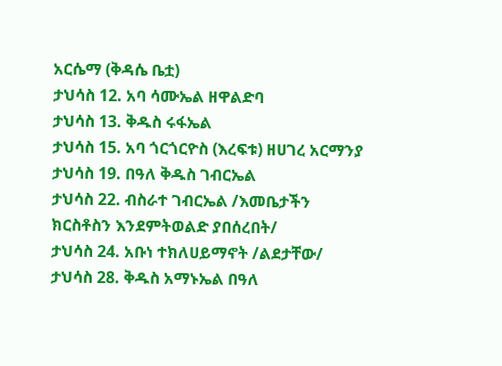አርሴማ (ቅዳሴ ቤቷ)
ታህሳስ 12. አባ ሳሙኤል ዘዋልድባ
ታህሳስ 13. ቅዱስ ሩፋኤል
ታህሳስ 15. አባ ጎርጎርዮስ (እረፍቱ) ዘሀገረ አርማንያ
ታህሳስ 19. በዓለ ቅዱስ ገብርኤል
ታህሳስ 22. ብስራተ ገብርኤል /እመቤታችን ክርስቶስን እንደምትወልድ ያበሰረበት/
ታህሳስ 24. አቡነ ተክለሀይማኖት /ልደታቸው/
ታህሳስ 28. ቅዱስ አማኑኤል በዓለ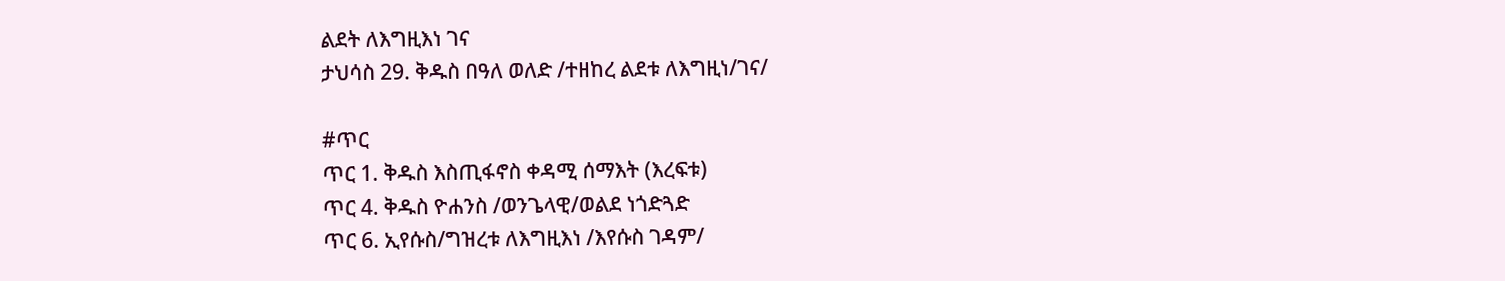ልደት ለእግዚእነ ገና
ታህሳስ 29. ቅዱስ በዓለ ወለድ /ተዘከረ ልደቱ ለእግዚነ/ገና/

#ጥር
ጥር 1. ቅዱስ እስጢፋኖስ ቀዳሚ ሰማእት (እረፍቱ)
ጥር 4. ቅዱስ ዮሐንስ /ወንጌላዊ/ወልደ ነጎድጓድ
ጥር 6. ኢየሱስ/ግዝረቱ ለእግዚእነ /እየሱስ ገዳም/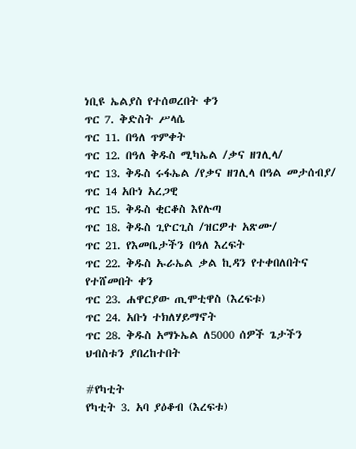ነቢዩ ኤልያስ የተሰወረበት ቀን
ጥር 7. ቅድስት ሥላሴ
ጥር 11. በዓለ ጥምቀት
ጥር 12. በዓለ ቅዱስ ሚካኤል /ቃና ዘገሊላ/
ጥር 13. ቅዱስ ሩፋኤል /የቃና ዘገሊላ በዓል መታሰብያ/
ጥር 14 አቡነ አረጋዊ
ጥር 15. ቅዱስ ቂርቆስ እየሉጣ
ጥር 18. ቅዱስ ጊዮርጊስ /ዝርዎተ አጽሙ/
ጥር 21. የእመቤታችን በዓለ እረፍት
ጥር 22. ቅዱስ ኡራኤል ቃል ኪዳን የተቀበለበትና የተሸመበት ቀን
ጥር 23. ሐዋርያው ጢሞቲዋስ (እረፍቱ)
ጥር 24. አቡነ ተክለሃይማኖት
ጥር 28. ቅዱስ አማኑኤል ለ5000 ሰዎች ጌታችን ህብስቱን ያበረከተበት

#የካቲት
የካቲት 3. አባ ያዕቆብ (እረፍቱ)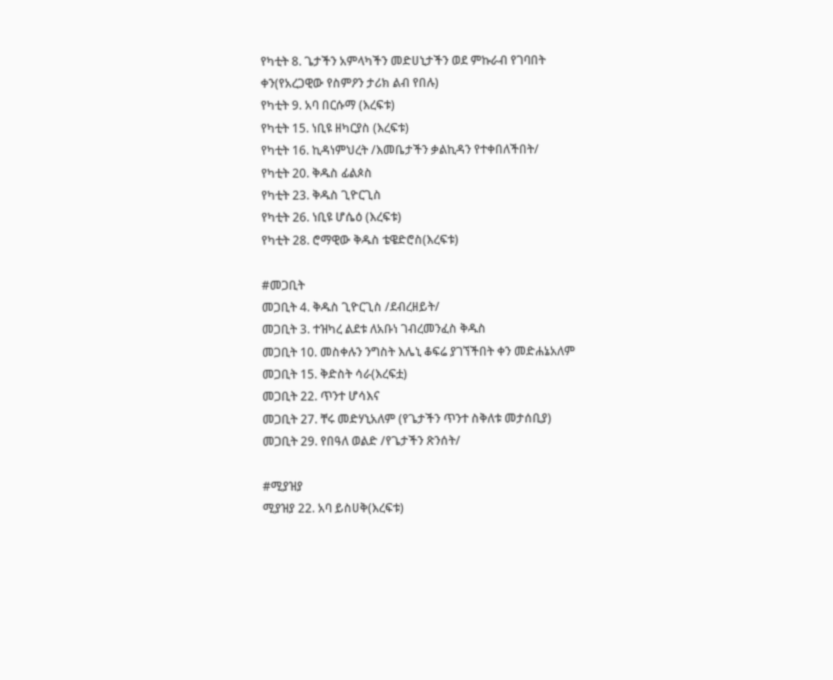የካቲት 8. ጌታችን አምላካችን መድሀኒታችን ወደ ምኩራብ የገባበት ቀን(የአረጋዊው የስምዖን ታሪክ ልብ የበሉ)
የካቲት 9. አባ በርሱማ (እረፍቱ)
የካቲት 15. ነቢዩ ዘካርያስ (እረፍቱ)
የካቲት 16. ኪዳነምህረት /እመቤታችን ቃልኪዳን የተቀበለችበት/
የካቲት 20. ቅዱስ ፊልጶስ
የካቲት 23. ቅዱስ ጊዮርጊስ
የካቲት 26. ነቢዩ ሆሴዕ (እረፍቱ)
የካቲት 28. ሮማዊው ቅዱስ ቴዌድሮስ(እረፍቱ)

#መጋቢት
መጋቢት 4. ቅዱስ ጊዮርጊስ /ደብረዘይት/
መጋቢት 3. ተዝካረ ልደቱ ለአቡነ ገብረመንፈስ ቅዱስ
መጋቢት 10. መስቀሉን ንግስት እሌኒ ቆፍሬ ያገኘችበት ቀን መድሐኔአለም
መጋቢት 15. ቅድስት ሳራ(እረፍቷ)
መጋቢት 22. ጥንተ ሆሳእና
መጋቢት 27. ቸሩ መድሃኒአለም (የጌታችን ጥንተ ስቅለቱ መታሰቢያ)
መጋቢት 29. የበዓለ ወልድ /የጌታችን ጽንሰት/

#ሚያዝያ
ሚያዝያ 22. አባ ይስሀቅ(እረፍቱ)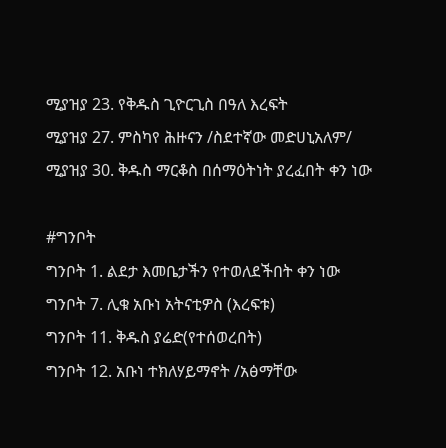ሚያዝያ 23. የቅዱስ ጊዮርጊስ በዓለ እረፍት
ሚያዝያ 27. ምስካየ ሕዙናን /ስደተኛው መድሀኒአለም/
ሚያዝያ 30. ቅዱስ ማርቆስ በሰማዕትነት ያረፈበት ቀን ነው

#ግንቦት
ግንቦት 1. ልደታ እመቤታችን የተወለደችበት ቀን ነው
ግንቦት 7. ሊቁ አቡነ አትናቲዎስ (እረፍቱ)
ግንቦት 11. ቅዱስ ያሬድ(የተሰወረበት)
ግንቦት 12. አቡነ ተክለሃይማኖት /አፅማቸው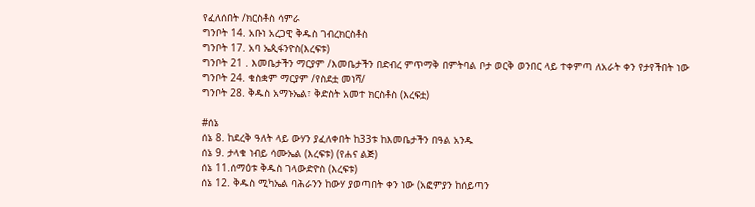የፈለሰበት /ክርስቶስ ሳምራ
ግንቦት 14. አቡነ አረጋዊ ቅዱስ ገብረክርስቶስ
ግንቦት 17. አባ ኤጲፋንዮስ(እረፍቱ)
ግንቦት 21 . እመቤታችን ማርያም /እመቤታችን በድብረ ምጥማቅ በምትባል ቦታ ወርቅ ወንበር ላይ ተቀምጣ ለአራት ቀን የታየችበት ነው
ግንቦት 24. ቁስቋም ማርያም /የስደቷ መነሻ/
ግንቦት 28. ቅዱስ አማኑኤል፣ ቅድስት አመተ ክርስቶስ (እረፍቷ)

#ሰኔ
ሰኔ 8. ከደረቅ ዓለት ላይ ውሃን ያፈለቀበት ከ33ቱ ከእመቤታችን በዓል አንዱ
ሰኔ 9. ታላቁ ነብይ ሳሙኤል (እረፍቱ) (የሐና ልጅ)
ሰኔ 11.ሰማዕቱ ቅዱስ ገላውድዮስ (እረፍቱ)
ሰኔ 12. ቅዱስ ሚካኤል ባሕራንን ከውሃ ያወጣበት ቀን ነው (አፎምያን ከሰይጣን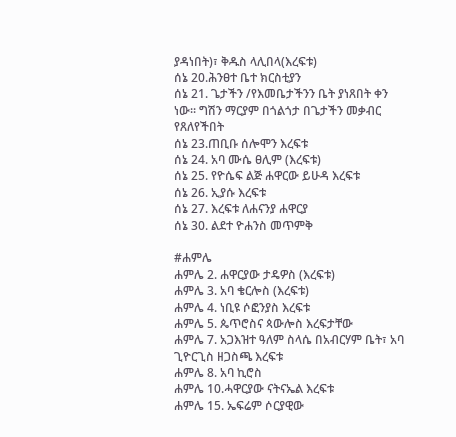ያዳነበት)፣ ቅዱስ ላሊበላ(እረፍቱ)
ሰኔ 20.ሕንፀተ ቤተ ክርስቲያን
ሰኔ 21. ጌታችን /የእመቤታችንን ቤት ያነጸበት ቀን ነው፡፡ ግሽን ማርያም በጎልጎታ በጌታችን መቃብር የጸለየችበት
ሰኔ 23.ጠቢቡ ሰሎሞን እረፍቱ
ሰኔ 24. አባ ሙሴ ፀሊም (እረፍቱ)
ሰኔ 25. የዮሴፍ ልጅ ሐዋርው ይሁዳ እረፍቱ
ሰኔ 26. ኢያሱ እረፍቱ
ሰኔ 27. እረፍቱ ለሐናንያ ሐዋርያ
ሰኔ 30. ልደተ ዮሐንስ መጥምቅ

#ሐምሌ
ሐምሌ 2. ሐዋርያው ታዴዎስ (እረፍቱ)
ሐምሌ 3. አባ ቄርሎስ (እረፍቱ)
ሐምሌ 4. ነቢዩ ሶፎንያስ እረፍቱ
ሐምሌ 5. ጴጥሮስና ጳውሎስ እረፍታቸው
ሐምሌ 7. አጋእዝተ ዓለም ስላሴ በአብርሃም ቤት፣ አባ ጊዮርጊስ ዘጋስጫ እረፍቱ
ሐምሌ 8. አባ ኪሮስ
ሐምሌ 10.ሓዋርያው ናትናኤል እረፍቱ
ሐምሌ 15. ኤፍሬም ሶርያዊው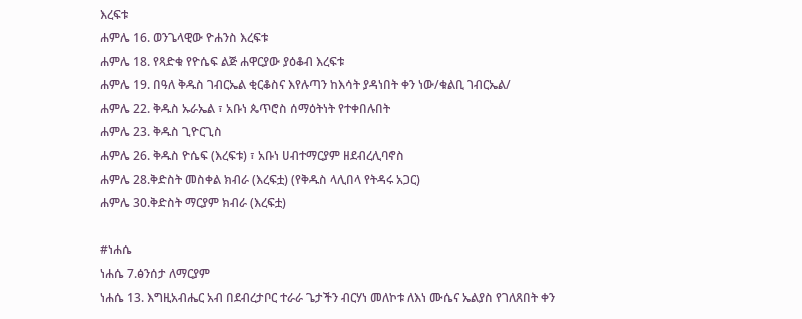እረፍቱ
ሐምሌ 16. ወንጌላዊው ዮሐንስ እረፍቱ
ሐምሌ 18. የጻድቁ የዮሴፍ ልጅ ሐዋርያው ያዕቆብ እረፍቱ
ሐምሌ 19. በዓለ ቅዱስ ገብርኤል ቂርቆስና እየሉጣን ከእሳት ያዳነበት ቀን ነው/ቁልቢ ገብርኤል/
ሐምሌ 22. ቅዱስ ኡራኤል ፣ አቡነ ጴጥሮስ ሰማዕትነት የተቀበሉበት
ሐምሌ 23. ቅዱስ ጊዮርጊስ
ሐምሌ 26. ቅዱስ ዮሴፍ (እረፍቱ) ፣ አቡነ ሀብተማርያም ዘደብረሊባኖስ
ሐምሌ 28.ቅድስት መስቀል ክብራ (እረፍቷ) (የቅዱስ ላሊበላ የትዳሩ አጋር)
ሐምሌ 30.ቅድስት ማርያም ክብራ (እረፍቷ)

#ነሐሴ
ነሐሴ 7.ፅንሰታ ለማርያም
ነሐሴ 13. እግዚአብሔር አብ በደብረታቦር ተራራ ጌታችን ብርሃነ መለኮቱ ለእነ ሙሴና ኤልያስ የገለጸበት ቀን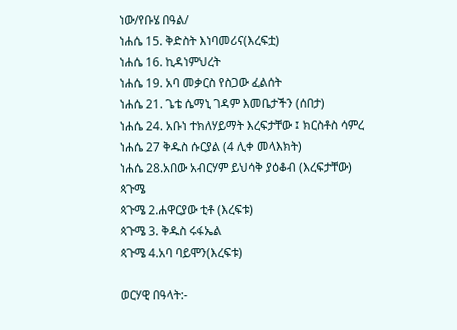ነው/የቡሄ በዓል/
ነሐሴ 15. ቅድስት እነባመሪና(እረፍቷ)
ነሐሴ 16. ኪዳነምህረት
ነሐሴ 19. አባ መቃርስ የስጋው ፈልሰት
ነሐሴ 21. ጌቴ ሴማኒ ገዳም እመቤታችን (ሰበታ)
ነሐሴ 24. አቡነ ተክለሃይማት እረፍታቸው ፤ ክርስቶስ ሳምረ
ነሐሴ 27 ቅዱስ ሱርያል (4 ሊቀ መላእክት)
ነሐሴ 28.አበው አብርሃም ይህሳቅ ያዕቆብ (እረፍታቸው)
ጳጉሜ
ጳጉሜ 2.ሐዋርያው ቲቶ (እረፍቱ)
ጳጉሜ 3. ቅዱስ ሩፋኤል
ጳጉሜ 4.አባ ባይሞን(እረፍቱ)

ወርሃዊ በዓላት:-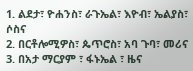1. ልደታ፣ ዮሐንስ፣ ራጉኤል፣ እዮብ፣ ኤልያስ፣ ሶስና
2. በርቶሎሚዎስ፣ ጴጥሮስ፣ አባ ጉባ፣ መሪና
3. በአታ ማርያም ፣ ፋኑኤል ፣ ዜና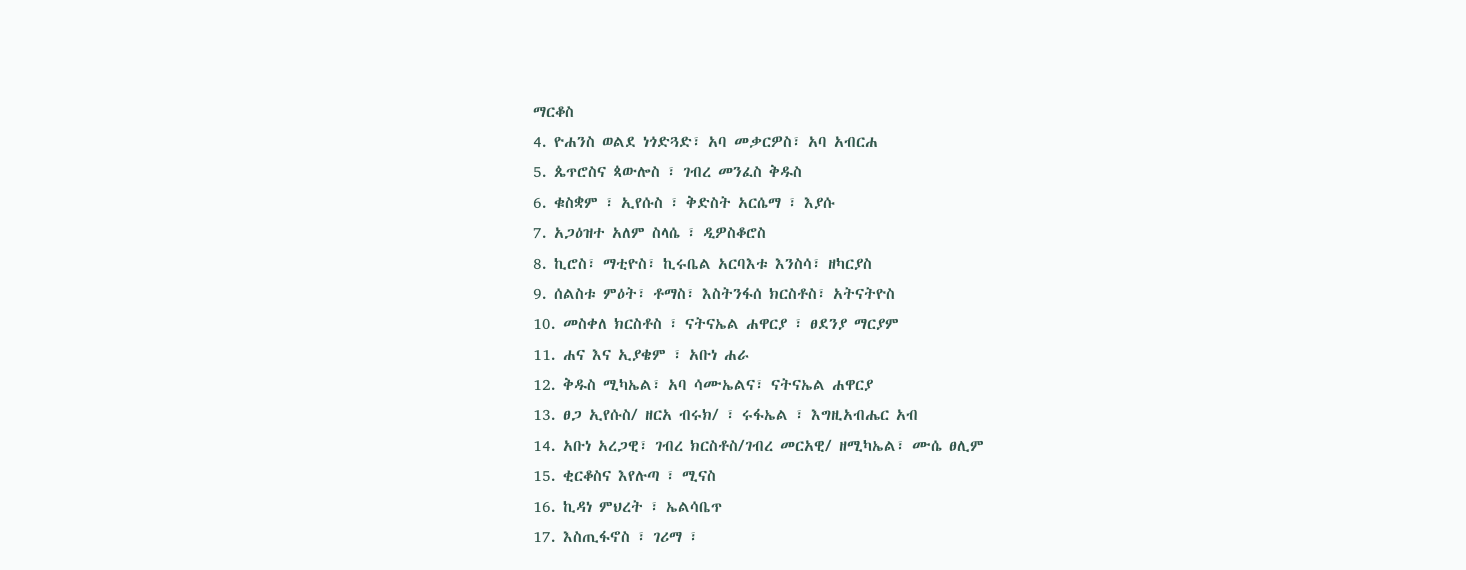ማርቆስ
4. ዮሐንስ ወልደ ነጎድጓድ፣ አባ መቃርዎስ፣ አባ አብርሐ
5. ጴጥሮስና ጳውሎስ ፣ ገብረ መንፈስ ቅዱስ
6. ቁስቋም ፣ ኢየሱስ ፣ ቅድስት አርሴማ ፣ እያሱ
7. አጋዕዝተ አለም ስላሴ ፣ ዲዎስቆሮስ
8. ኪሮስ፣ ማቲዮስ፣ ኪሩቤል አርባእቱ እንስሳ፣ ዘካርያስ
9. ሰልስቱ ምዕት፣ ቶማስ፣ እስትንፋሰ ክርስቶስ፣ አትናትዮስ
10. መስቀለ ክርስቶስ ፣ ናትናኤል ሐዋርያ ፣ ፀደንያ ማርያም
11. ሐና እና ኢያቄም ፣ አቡነ ሐራ
12. ቅዱስ ሚካኤል፣ አባ ሳሙኤልና፣ ናትናኤል ሐዋርያ
13. ፀጋ ኢየሱስ/ ዘርአ ብሩክ/ ፣ ሩፋኤል ፣ እግዚአብሔር አብ
14. አቡነ አረጋዊ፣ ገብረ ክርስቶስ/ገብረ መርአዊ/ ዘሚካኤል፣ ሙሴ ፀሊም
15. ቂርቆስና እየሉጣ ፣ ሚናስ
16. ኪዳነ ምህረት ፣ ኤልሳቤጥ
17. እስጢፋኖስ ፣ ገሪማ ፣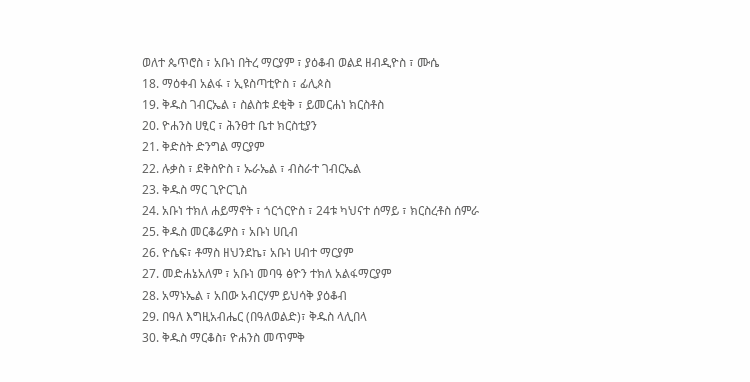ወለተ ጴጥሮስ ፣ አቡነ በትረ ማርያም ፣ ያዕቆብ ወልደ ዘብዲዮስ ፣ ሙሴ
18. ማዕቀብ አልፋ ፣ ኢዩስጣቲዮስ ፣ ፊሊጶስ
19. ቅዱስ ገብርኤል ፣ ስልስቱ ደቂቅ ፣ ይመርሐነ ክርስቶስ
20. ዮሐንስ ሀፂር ፣ ሕንፀተ ቤተ ክርስቲያን
21. ቅድስት ድንግል ማርያም
22. ሉቃስ ፣ ደቅስዮስ ፣ ኡራኤል ፣ ብስራተ ገብርኤል
23. ቅዱስ ማር ጊዮርጊስ
24. አቡነ ተክለ ሐይማኖት ፣ ጎርጎርዮስ ፣ 24ቱ ካህናተ ሰማይ ፣ ክርስረቶስ ሰምራ
25. ቅዱስ መርቆሬዎስ ፣ አቡነ ሀቢብ
26. ዮሴፍ፣ ቶማስ ዘህንደኬ፣ አቡነ ሀብተ ማርያም
27. መድሐኔአለም ፣ አቡነ መባዓ ፅዮን ተክለ አልፋማርያም
28. አማኑኤል ፣ አበው አብርሃም ይህሳቅ ያዕቆብ
29. በዓለ እግዚአብሔር (በዓለወልድ)፣ ቅዱስ ላሊበላ
30. ቅዱስ ማርቆስ፣ ዮሐንስ መጥምቅ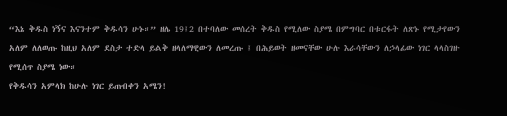“እኔ ቅዱስ ነኝና እናንተም ቅዱሳን ሁኑ።” ዘሌ 19፤2 በተባለው መሰረት ቅዱስ የሚለው ስያሜ በምግባር በቱርፋት ለጽኑ የሚታየውን አለም ለለወጡ ከዚህ አለም ደስታ ተድላ ይልቅ ዘላለማዊውን ለመረጡ ፤ በሕይወት ዘመናቸው ሁሉ እራሳቸውን ለኃላፊው ነገር ላላስገዙ የሚሰጥ ስያሜ ነው።
የቅዱሳን አምላክ ከሁሉ ነገር ይጠብቀን አሜን!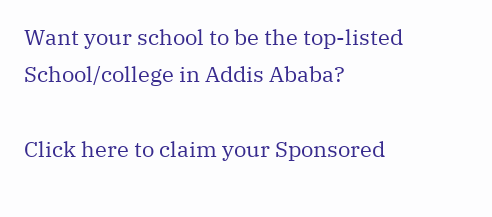Want your school to be the top-listed School/college in Addis Ababa?

Click here to claim your Sponsored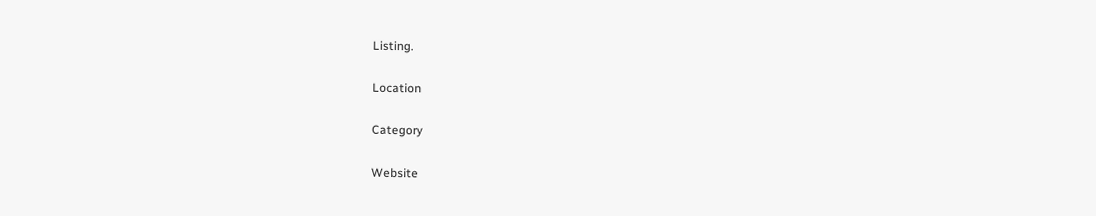Listing.

Location

Category

Website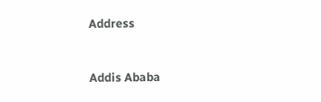Address


Addis Ababa